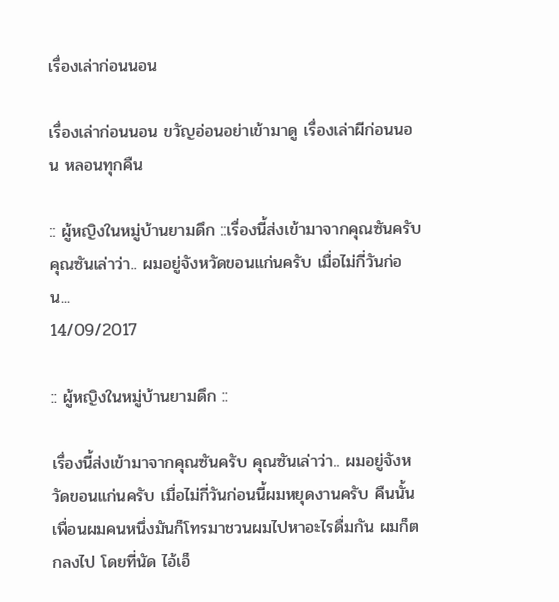เรื่องเล่าก่อนนอน

เรื่องเล่าก่อนนอน ขวัญอ่อนอย่าเข้ามาดู เรื่องเล่าผีก่อนนอน หลอนทุกคืน

:: ผู้หญิงในหมู่บ้านยามดึก ::เรื่องนี้ส่งเข้ามาจากคุณซันครับ คุณซันเล่าว่า.. ผมอยู่จังหวัดขอนแก่นครับ เมื่อไม่กี่วันก่อน...
14/09/2017

:: ผู้หญิงในหมู่บ้านยามดึก ::

เรื่องนี้ส่งเข้ามาจากคุณซันครับ คุณซันเล่าว่า.. ผมอยู่จังหวัดขอนแก่นครับ เมื่อไม่กี่วันก่อนนี้ผมหยุดงานครับ คืนนั้น เพื่อนผมคนหนึ่งมันก็โทรมาชวนผมไปหาอะไรดื่มกัน ผมก็ตกลงไป โดยที่นัด ไอ้เอ็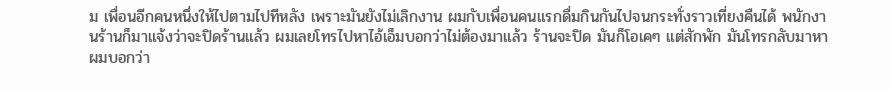ม เพื่อนอีกคนหนึ่งให้ไปตามไปทีหลัง เพราะมันยังไม่เลิกงาน ผมกับเพื่อนคนแรกดื่มกินกันไปจนกระทั่งราวเที่ยงคืนได้ พนักงานร้านก็มาแจ้งว่าจะปิดร้านแล้ว ผมเลยโทรไปหาไอ้เอ็มบอกว่าไม่ต้องมาแล้ว ร้านจะปิด มันก็โอเคๆ แต่สักพัก มันโทรกลับมาหาผมบอกว่า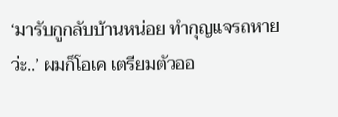‘มารับกูกลับบ้านหน่อย ทำกุญแจรถหายว่ะ..’ ผมก็โอเค เตรียมตัวออ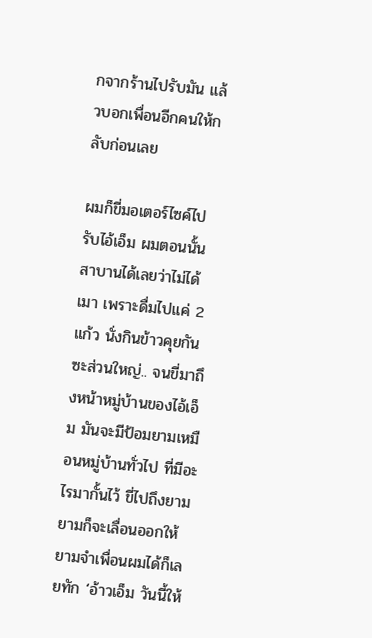กจากร้านไปรับมัน แล้วบอกเพื่อนอีกคนให้กลับก่อนเลย

ผมก็ขี่มอเตอร์ไซค์ไปรับไอ้เอ็ม ผมตอนนั้นสาบานได้เลยว่าไม่ได้เมา เพราะดื่มไปแค่ 2 แก้ว นั่งกินข้าวคุยกันซะส่วนใหญ่.. จนขี่มาถึงหน้าหมู่บ้านของไอ้เอ็ม มันจะมีป้อมยามเหมือนหมู่บ้านทั่วไป ที่มีอะไรมากั้นไว้ ขี่ไปถึงยาม ยามก็จะเลื่อนออกให้ ยามจำเพื่อนผมได้ก็เลยทัก ‘อ้าวเอ็ม วันนี้ให้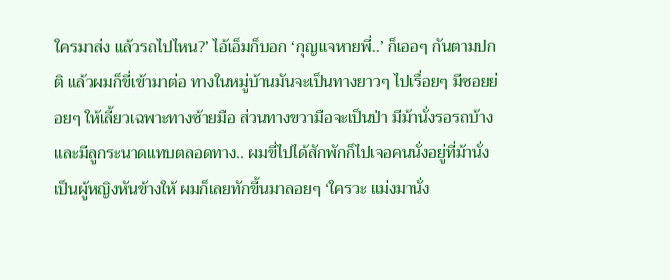ใครมาส่ง แล้วรถไปไหน?’ ไอ้เอ็มก็บอก ‘กุญแจหายพี่..’ ก็เออๆ กันตามปกติ แล้วผมก็ขี่เข้ามาต่อ ทางในหมู่บ้านมันจะเป็นทางยาวๆ ไปเรื่อยๆ มีซอยย่อยๆ ให้เลี้ยวเฉพาะทางซ้ายมือ ส่วนทางขวามือจะเป็นป่า มีม้านั่งรอรถบ้าง และมีลูกระนาดแทบตลอดทาง.. ผมขี่ไปได้สักพักก็ไปเจอคนนั่งอยู่ที่ม้านั่ง เป็นผู้หญิงหันข้างให้ ผมก็เลยทักขี้นมาลอยๆ ‘ใครวะ แม่งมานั่ง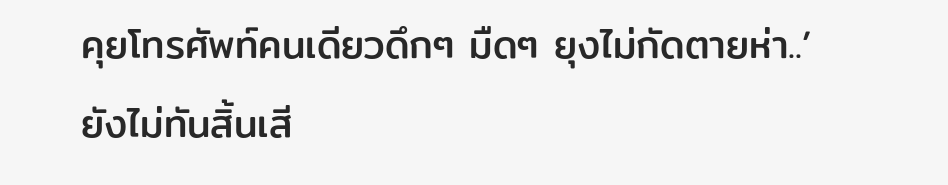คุยโทรศัพท์คนเดียวดึกๆ มืดๆ ยุงไม่กัดตายห่า..’ ยังไม่ทันสิ้นเสี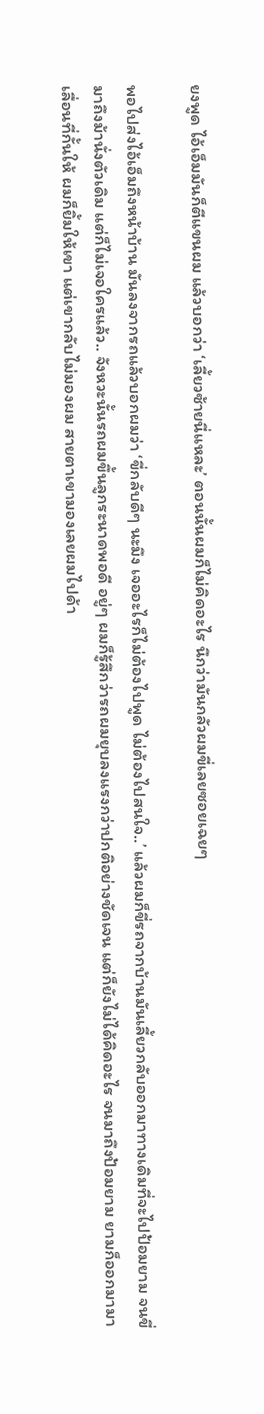ยงพูด ไอ้เอ็มมันก็ตีแขนผม แล้วบอกว่า ‘เลี้ยวซ้ายนี่แหละ’ ตอนนั้นผมก็ไม่คิดอะไร นึกว่ามันกลัวผมขี่เลยซอยเฉยๆ

พอไปส่งไอ้เอ็มถึงหน้าบ้าน มันลงจากรถแล้วบอกผมว่า ‘ขี่กลับดีๆ นะมึง เจออะไรก็ไม่ต้องไปพูด ไม่ต้องไปสนใจ..’ แล้วผมก็ขี่รถจากบ้านมันเลี้ยวกลับออกมาทางเดิมที่จะไปป้อมยาม จนขี่มาถึงม้านั่งตัวเดิม แต่ก็ไม่เจอใครแล้ว.. จังหวะนั้นรถผมขึ้นลูกระนาดพอดี อยู่ๆ ผมก็รู้สึกว่ารถผมยุบลงแรงกว่าปกติอย่างชัดเจน แต่ก็ยังไม่ได้คิดอะไร จนมาถึงป้อมยาม ยามก็ออกมามาเลื่อนที่กั้นให้ ผมก็ยิ้มให้เขา แต่เขากลับไม่มองผม สายตาเขามองเลยผมไปด้า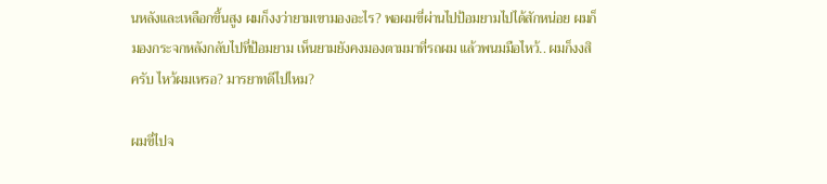นหลังและเหลือกขึ้นสูง ผมก็งงว่ายามเขามองอะไร? พอผมขี่ผ่านไปป้อมยามไปได้สักหน่อย ผมก็มองกระจกหลังกลับไปที่ป้อมยาม เห็นยามยังคงมองตามมาที่รถผม แล้วพนมมือไหว้.. ผมก็งงสิครับ ไหว้ผมเหรอ? มารยาทดีไปไหม?

ผมขี่ไปจ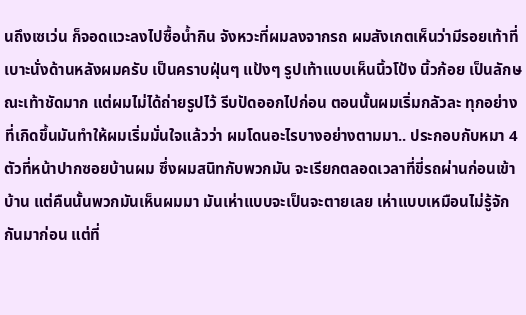นถึงเซเว่น ก็จอดแวะลงไปซื้อน้ำกิน จังหวะที่ผมลงจากรถ ผมสังเกตเห็นว่ามีรอยเท้าที่เบาะนั่งด้านหลังผมครับ เป็นคราบฝุ่นๆ แป้งๆ รูปเท้าแบบเห็นนิ้วโป้ง นิ้วก้อย เป็นลักษณะเท้าชัดมาก แต่ผมไม่ได้ถ่ายรูปไว้ รีบปัดออกไปก่อน ตอนนั้นผมเริ่มกลัวละ ทุกอย่างที่เกิดขึ้นมันทำให้ผมเริ่มมั่นใจแล้วว่า ผมโดนอะไรบางอย่างตามมา.. ประกอบกับหมา 4 ตัวที่หน้าปากซอยบ้านผม ซึ่งผมสนิทกับพวกมัน จะเรียกตลอดเวลาที่ขี่รถผ่านก่อนเข้าบ้าน แต่คืนนั้นพวกมันเห็นผมมา มันเห่าแบบจะเป็นจะตายเลย เห่าแบบเหมือนไม่รู้จักกันมาก่อน แต่ที่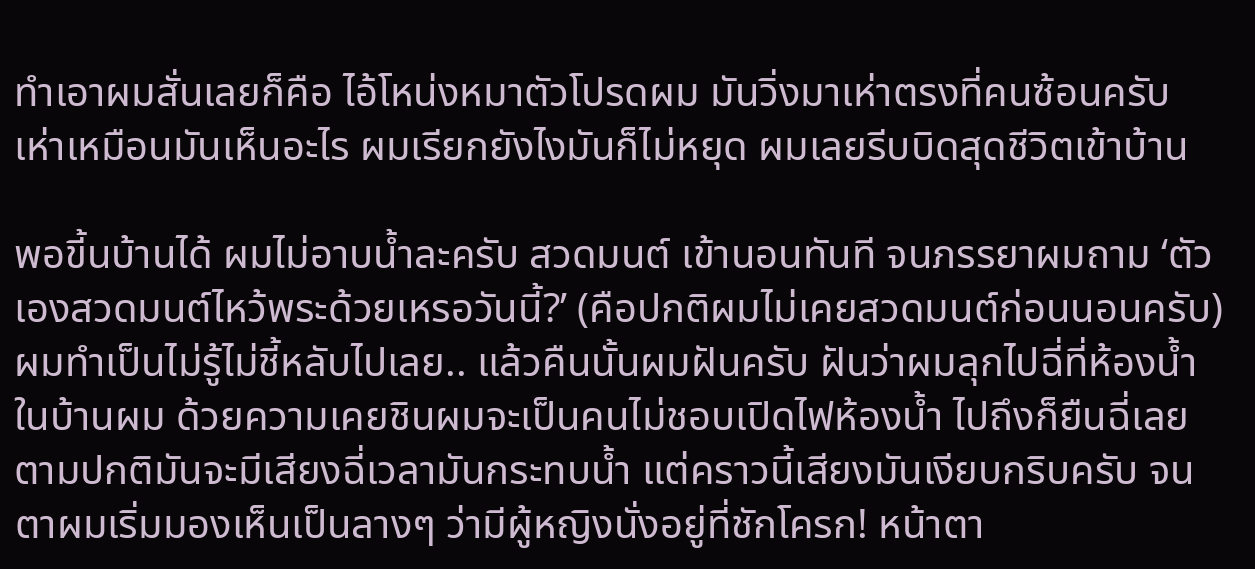ทำเอาผมสั่นเลยก็คือ ไอ้โหน่งหมาตัวโปรดผม มันวิ่งมาเห่าตรงที่คนซ้อนครับ เห่าเหมือนมันเห็นอะไร ผมเรียกยังไงมันก็ไม่หยุด ผมเลยรีบบิดสุดชีวิตเข้าบ้าน

พอขี้นบ้านได้ ผมไม่อาบน้ำละครับ สวดมนต์ เข้านอนทันที จนภรรยาผมถาม ‘ตัวเองสวดมนต์ไหว้พระด้วยเหรอวันนี้?’ (คือปกติผมไม่เคยสวดมนต์ก่อนนอนครับ) ผมทำเป็นไม่รู้ไม่ชี้หลับไปเลย.. แล้วคืนนั้นผมฝันครับ ฝันว่าผมลุกไปฉี่ที่ห้องน้ำในบ้านผม ด้วยความเคยชินผมจะเป็นคนไม่ชอบเปิดไฟห้องน้ำ ไปถึงก็ยืนฉี่เลย ตามปกติมันจะมีเสียงฉี่เวลามันกระทบน้ำ แต่คราวนี้เสียงมันเงียบกริบครับ จนตาผมเริ่มมองเห็นเป็นลางๆ ว่ามีผู้หญิงนั่งอยู่ที่ชักโครก! หน้าตา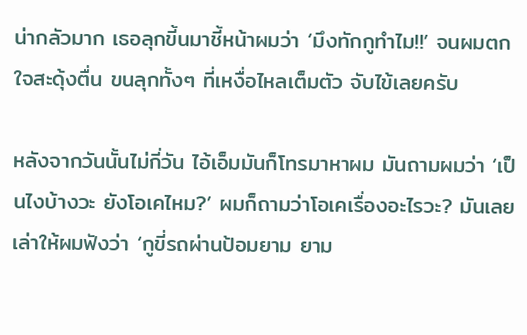น่ากลัวมาก เธอลุกขี้นมาชี้หน้าผมว่า ‘มึงทักกูทำไม!!’ จนผมตกใจสะดุ้งตื่น ขนลุกทั้งๆ ที่เหงื่อไหลเต็มตัว จับไข้เลยครับ

หลังจากวันนั้นไม่กี่วัน ไอ้เอ็มมันก็โทรมาหาผม มันถามผมว่า ‘เป็นไงบ้างวะ ยังโอเคไหม?’ ผมก็ถามว่าโอเคเรื่องอะไรวะ? มันเลยเล่าให้ผมฟังว่า ‘กูขี่รถผ่านป้อมยาม ยาม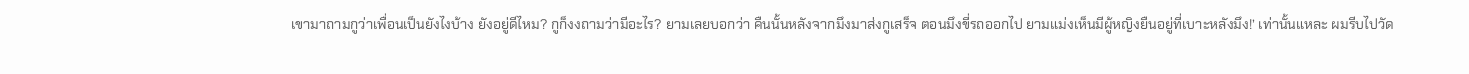เขามาถามกูว่าเพื่อนเป็นยังไงบ้าง ยังอยู่ดีไหม? กูก็งงถามว่ามีอะไร? ยามเลยบอกว่า คืนนั้นหลังจากมึงมาส่งกูเสร็จ ตอนมึงขี่รถออกไป ยามแม่งเห็นมีผู้หญิงยืนอยู่ที่เบาะหลังมึง!’ เท่านั้นแหละ ผมรีบไปวัด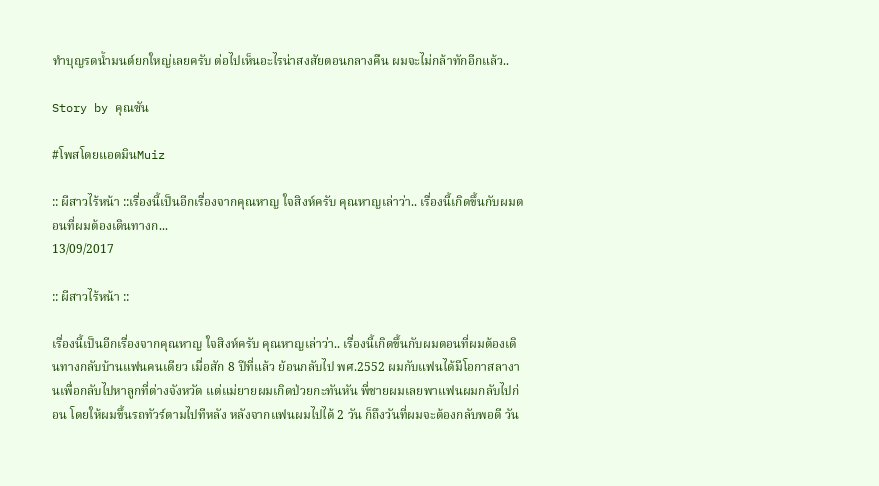ทำบุญรดน้ำมนต์ยกใหญ่เลยครับ ต่อไปเห็นอะไรน่าสงสัยตอนกลางคืน ผมจะไม่กล้าทักอีกแล้ว..

Story by คุณซัน

#โพสโดยแอดมินMuiz

:: ผีสาวไร้หน้า ::เรื่องนี้เป็นอีกเรื่องจากคุณหาญ ใจสิงห์ครับ คุณหาญเล่าว่า.. เรื่องนี้เกิดขึ้นกับผมตอนที่ผมต้องเดินทางก...
13/09/2017

:: ผีสาวไร้หน้า ::

เรื่องนี้เป็นอีกเรื่องจากคุณหาญ ใจสิงห์ครับ คุณหาญเล่าว่า.. เรื่องนี้เกิดขึ้นกับผมตอนที่ผมต้องเดินทางกลับบ้านแฟนคนเดียว เมื่อสัก 8 ปีที่แล้ว ย้อนกลับไป พศ.2552 ผมกับแฟนได้มีโอกาสลางานเพื่อกลับไปหาลูกที่ต่างจังหวัด แต่แม่ยายผมเกิดป่วยกะทันหัน พี่ชายผมเลยพาแฟนผมกลับไปก่อน โดยให้ผมขึ้นรถทัวร์ตามไปทีหลัง หลังจากแฟนผมไปได้ 2 วัน ก็ถึงวันที่ผมจะต้องกลับพอดี วัน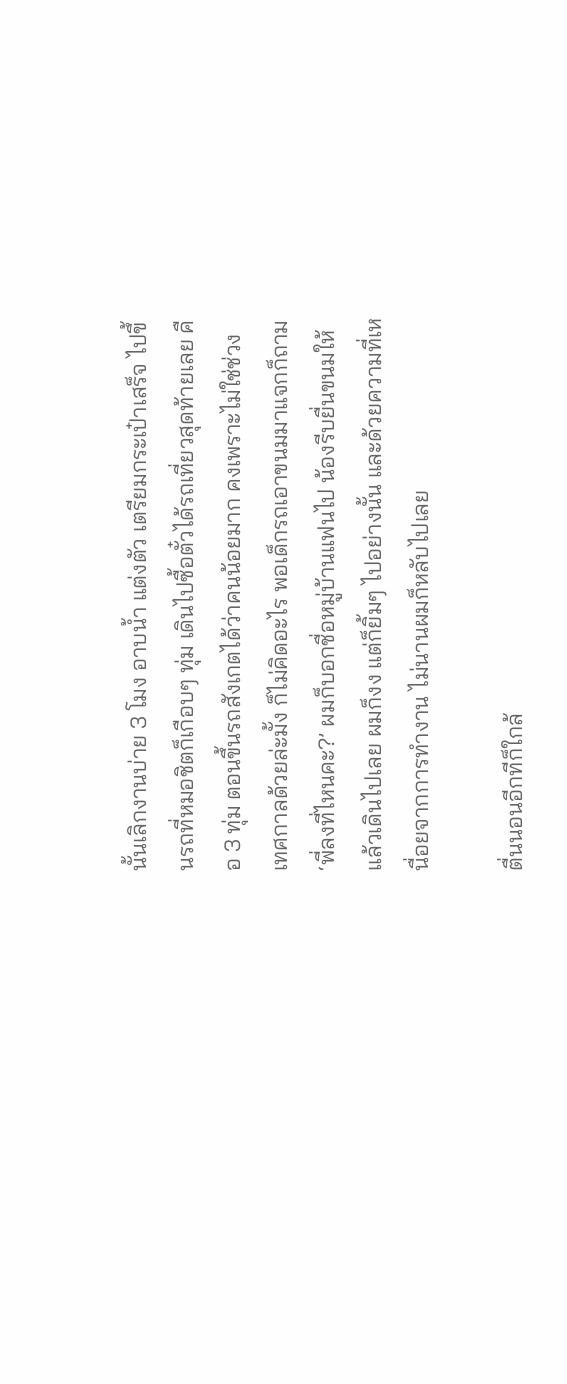นั้นเลิกงานบ่าย 3 โมง อาบน้ำ แต่งตัว เตรียมกระเป๋าเสร็จ ไปขึ้นรถที่หมอชิตก็เกือบๆ ทุ่ม เดินไปซื้อตั๋วได้รถเที่ยวสุดท้ายเลย คือ 3 ทุ่ม ตอนขึ้นรถสังเกตได้ว่าคนน้อยมาก คงเพราะไม่ใช่ช่วงเทศกาลด้วยล่ะมั้ง ก็ไม่คิดอะไร พอเด็กรถเอาขนมมาแจกก็ถาม ‘พี่ลงที่ไหนคะ?’ ผมก็บอกชื่อหมู่บ้านแฟนไป น้องรีบยื่นขนมให้แล้วเดินไปเลย ผมก็งง แต่ก็ยิ้มๆ ไปอย่างนั้น และด้วยความที่เหนื่อยจากการทำงาน ไม่นานผมก็หลับไปเลย

ตื่นนอนอีกทีก็ใกล้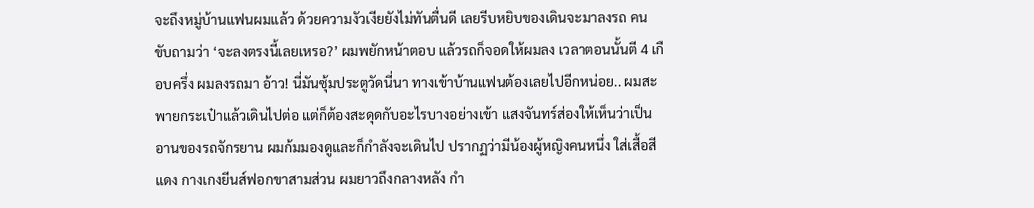จะถึงหมู่บ้านแฟนผมแล้ว ด้วยความงัวเงียยังไม่ทันตื่นดี เลยรีบหยิบของเดินจะมาลงรถ คนขับถามว่า ‘จะลงตรงนี้เลยเหรอ?’ ผมพยักหน้าตอบ แล้วรถก็จอดให้ผมลง เวลาตอนนั้นตี 4 เกือบครึ่ง ผมลงรถมา อ้าว! นี่มันซุ้มประตูวัดนี่นา ทางเข้าบ้านแฟนต้องเลยไปอีกหน่อย.. ผมสะพายกระเป๋าแล้วเดินไปต่อ แต่ก็ต้องสะดุดกับอะไรบางอย่างเข้า แสงจันทร์ส่องให้เห็นว่าเป็นอานของรถจักรยาน ผมก้มมองดูและก็กำลังจะเดินไป ปรากฏว่ามีน้องผู้หญิงคนหนึ่ง ใส่เสื้อสีแดง กางเกงยีนส์ฟอกขาสามส่วน ผมยาวถึงกลางหลัง กำ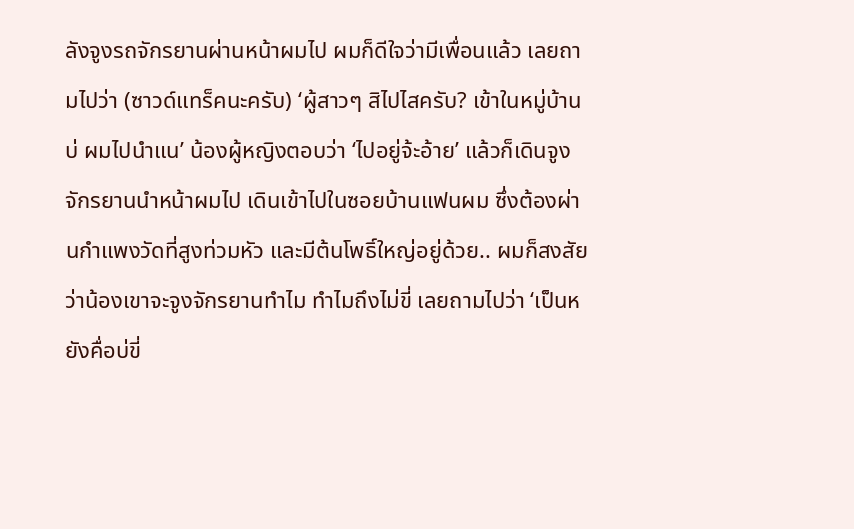ลังจูงรถจักรยานผ่านหน้าผมไป ผมก็ดีใจว่ามีเพื่อนแล้ว เลยถามไปว่า (ซาวด์แทร็คนะครับ) ‘ผู้สาวๆ สิไปไสครับ? เข้าในหมู่บ้านบ่ ผมไปนำแน’ น้องผู้หญิงตอบว่า ‘ไปอยู่จ้ะอ้าย’ แล้วก็เดินจูงจักรยานนำหน้าผมไป เดินเข้าไปในซอยบ้านแฟนผม ซึ่งต้องผ่านกำแพงวัดที่สูงท่วมหัว และมีต้นโพธิ์ใหญ่อยู่ด้วย.. ผมก็สงสัยว่าน้องเขาจะจูงจักรยานทำไม ทำไมถึงไม่ขี่ เลยถามไปว่า ‘เป็นหยังคื่อบ่ขี่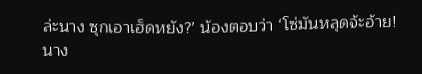ล่ะนาง ซุกเอาเฮ็ดหยัง?’ น้องตอบว่า ‘โซ่มันหลุดจ้ะอ้าย! นาง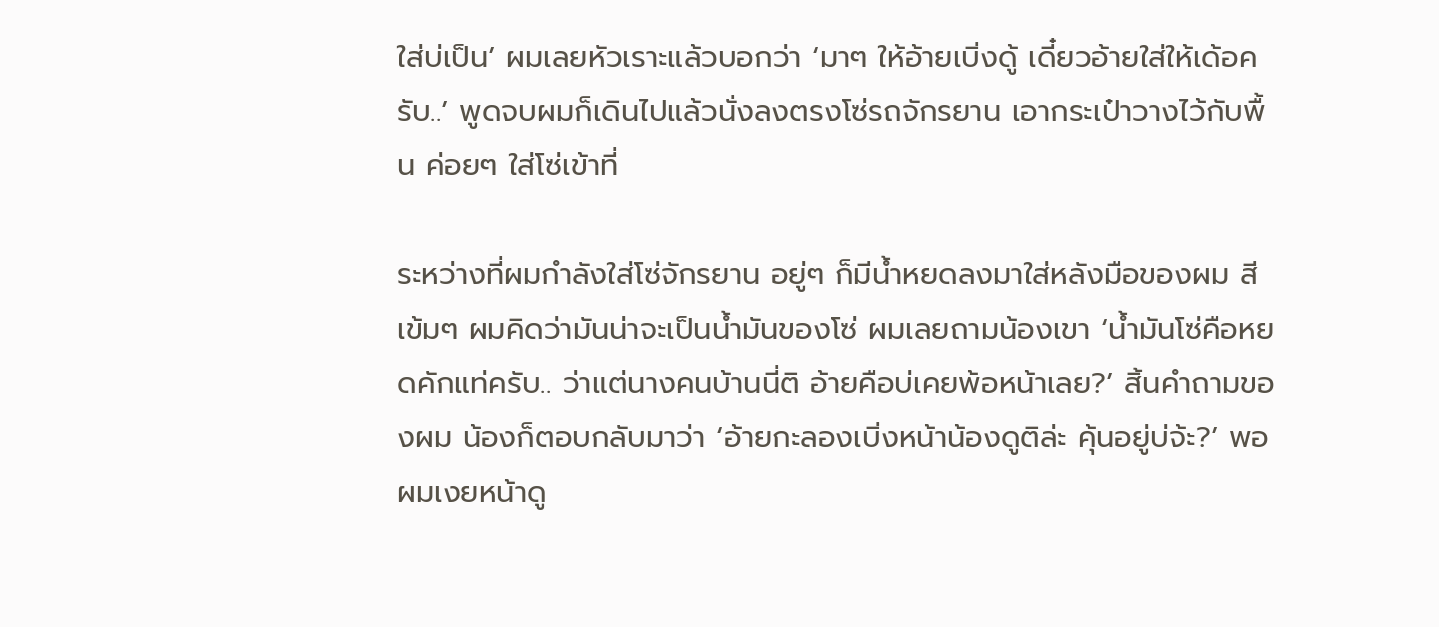ใส่บ่เป็น’ ผมเลยหัวเราะแล้วบอกว่า ‘มาๆ ให้อ้ายเบิ่งดู้ เดี๋ยวอ้ายใส่ให้เด้อครับ..’ พูดจบผมก็เดินไปแล้วนั่งลงตรงโซ่รถจักรยาน เอากระเป๋าวางไว้กับพื้น ค่อยๆ ใส่โซ่เข้าที่

ระหว่างที่ผมกำลังใส่โซ่จักรยาน อยู่ๆ ก็มีน้ำหยดลงมาใส่หลังมือของผม สีเข้มๆ ผมคิดว่ามันน่าจะเป็นน้ำมันของโซ่ ผมเลยถามน้องเขา ‘น้ำมันโซ่คือหยดคักแท่ครับ.. ว่าแต่นางคนบ้านนี่ติ อ้ายคือบ่เคยพ้อหน้าเลย?’ สิ้นคำถามของผม น้องก็ตอบกลับมาว่า ‘อ้ายกะลองเบิ่งหน้าน้องดูติล่ะ คุ้นอยู่บ่จ้ะ?’ พอผมเงยหน้าดู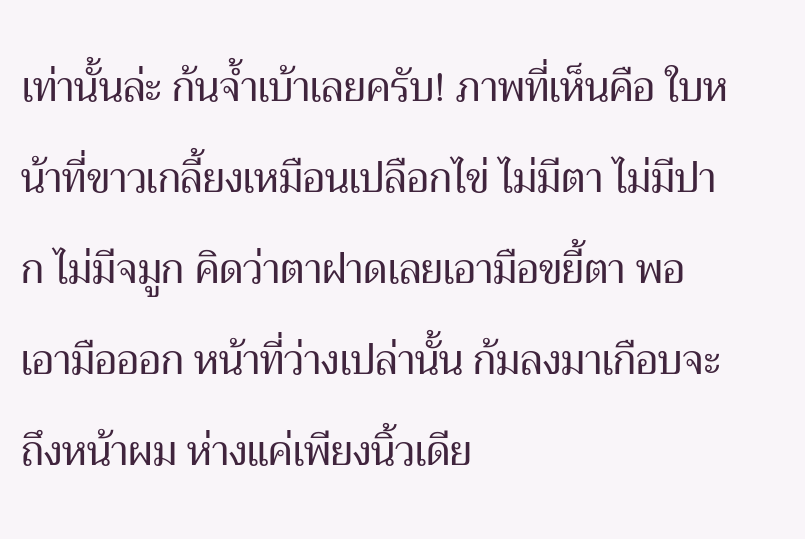เท่านั้นล่ะ ก้นจ้ำเบ้าเลยครับ! ภาพที่เห็นคือ ใบหน้าที่ขาวเกลี้ยงเหมือนเปลือกไข่ ไม่มีตา ไม่มีปาก ไม่มีจมูก คิดว่าตาฝาดเลยเอามือขยี้ตา พอเอามือออก หน้าที่ว่างเปล่านั้น ก้มลงมาเกือบจะถึงหน้าผม ห่างแค่เพียงนิ้วเดีย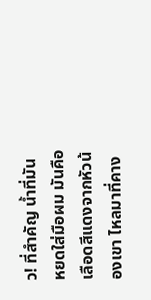ว! ที่สำคัญ น้ำที่มันหยดใส่มือผม มันคือเลือดสีแดงจากหัวน้องเขา ไหลมาที่คาง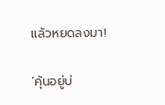แล้วหยดลงมา!

‘คุ้นอยู่บ่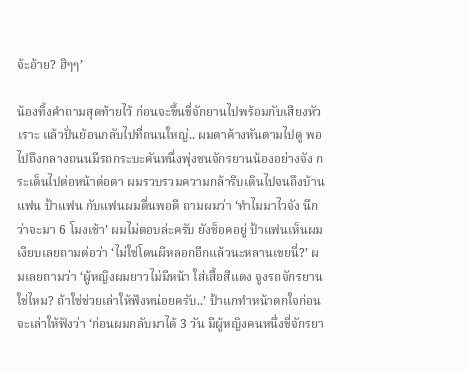จ้ะอ้าย? ฮิๆๆ’

น้องทิ้งคำถามสุดท้ายไว้ ก่อนจะขึ้นขี่จักยานไปพร้อมกับเสียงหัวเราะ แล้วปั่นย้อนกลับไปที่ถนนใหญ่.. ผมตาค้างหันตามไปดู พอไปถึงกลางถนนมีรถกระบะคันหนึ่งพุ่งชนจักรยานน้องอย่างจัง กระเด็นไปต่อหน้าต่อตา ผมรวบรวมความกล้ารีบเดินไปจนถึงบ้านแฟน ป้าแฟน กับแฟนผมตื่นพอดี ถามผมว่า ‘ทำไมมาไวจัง นึกว่าจะมา 6 โมงเช้า’ ผมไม่ตอบล่ะครับ ยังช็อคอยู่ ป้าแฟนเห็นผมเงียบเลยถามต่อว่า ‘ไม่ใช่โดนผีหลอกอีกแล้วนะหลานเขยนี่?’ ผมเลยถามว่า ‘ผู้หญิงผมยาวไม่มีหน้า ใส่เสื้อสีแดง จูงรถจักรยานใช่ไหม? ถ้าใช่ช่วยเล่าให้ฟังหน่อยครับ..’ ป้าแกทำหน้าตกใจก่อนจะเล่าให้ฟังว่า ‘ก่อนผมกลับมาได้ 3 วัน มีผู้หญิงคนหนึ่งขี่จักรยา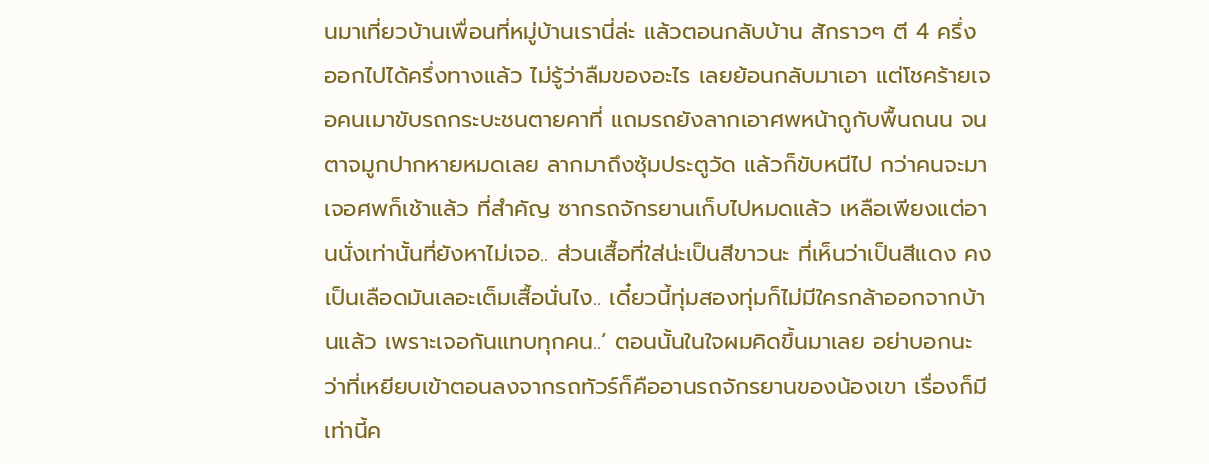นมาเที่ยวบ้านเพื่อนที่หมู่บ้านเรานี่ล่ะ แล้วตอนกลับบ้าน สักราวๆ ตี 4 ครึ่ง ออกไปได้ครึ่งทางแล้ว ไม่รู้ว่าลืมของอะไร เลยย้อนกลับมาเอา แต่โชคร้ายเจอคนเมาขับรถกระบะชนตายคาที่ แถมรถยังลากเอาศพหน้าถูกับพื้นถนน จนตาจมูกปากหายหมดเลย ลากมาถึงซุ้มประตูวัด แล้วก็ขับหนีไป กว่าคนจะมาเจอศพก็เช้าแล้ว ที่สำคัญ ซากรถจักรยานเก็บไปหมดแล้ว เหลือเพียงแต่อานนั่งเท่านั้นที่ยังหาไม่เจอ.. ส่วนเสื้อที่ใส่น่ะเป็นสีขาวนะ ที่เห็นว่าเป็นสีแดง คงเป็นเลือดมันเลอะเต็มเสื้อนั่นไง.. เดี๋ยวนี้ทุ่มสองทุ่มก็ไม่มีใครกล้าออกจากบ้านแล้ว เพราะเจอกันแทบทุกคน..’ ตอนนั้นในใจผมคิดขึ้นมาเลย อย่าบอกนะ ว่าที่เหยียบเข้าตอนลงจากรถทัวร์ก็คืออานรถจักรยานของน้องเขา เรื่องก็มีเท่านี้ค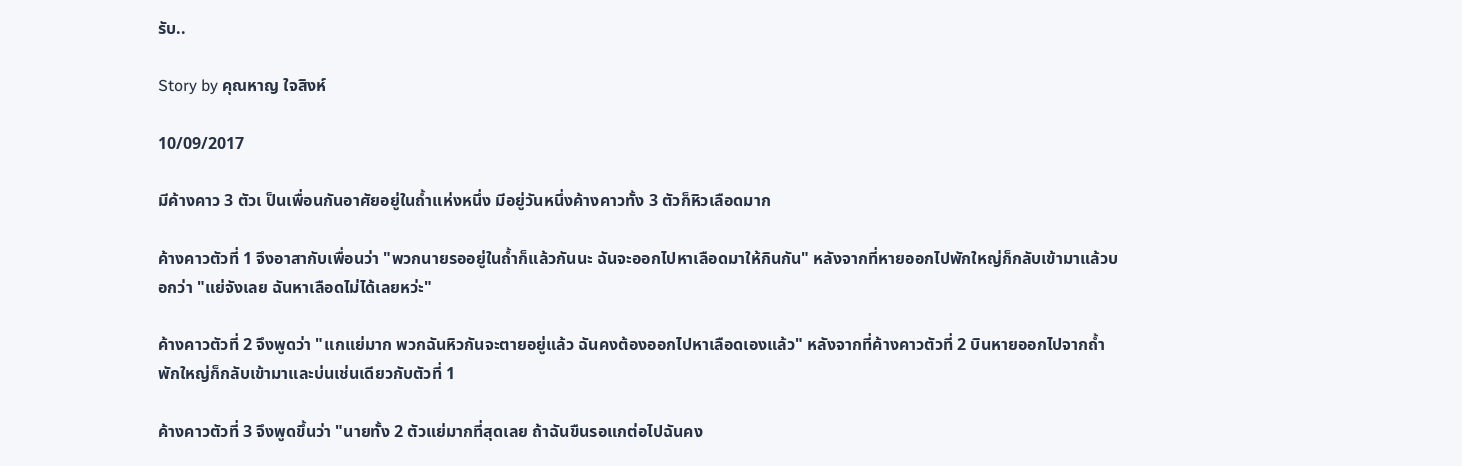รับ..

Story by คุณหาญ ใจสิงห์

10/09/2017

มีค้างคาว 3 ตัวเ ป็นเพื่อนกันอาศัยอยู่ในถ้ำแห่งหนึ่ง มีอยู่วันหนึ่งค้างคาวทั้ง 3 ตัวก็หิวเลือดมาก

ค้างคาวตัวที่ 1 จึงอาสากับเพื่อนว่า "พวกนายรออยู่ในถ้ำก็แล้วกันนะ ฉันจะออกไปหาเลือดมาให้กินกัน" หลังจากที่หายออกไปพักใหญ่ก็กลับเข้ามาแล้วบอกว่า "แย่จังเลย ฉันหาเลือดไม่ได้เลยหว่ะ"

ค้างคาวตัวที่ 2 จึงพูดว่า "แกแย่มาก พวกฉันหิวกันจะตายอยู่แล้ว ฉันคงต้องออกไปหาเลือดเองแล้ว" หลังจากที่ค้างคาวตัวที่ 2 บินหายออกไปจากถ้ำพักใหญ่ก็กลับเข้ามาและบ่นเช่นเดียวกับตัวที่ 1

ค้างคาวตัวที่ 3 จึงพูดขึ้นว่า "นายทั้ง 2 ตัวแย่มากที่สุดเลย ถ้าฉันขืนรอแกต่อไปฉันคง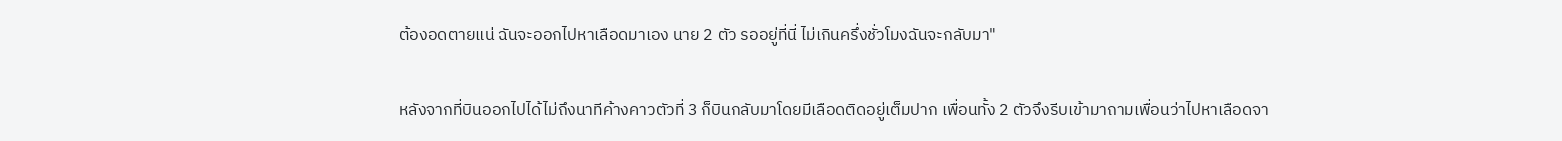ต้องอดตายแน่ ฉันจะออกไปหาเลือดมาเอง นาย 2 ตัว รออยู่ที่นี่ ไม่เกินครึ่งชั่วโมงฉันจะกลับมา"

หลังจากที่บินออกไปได้ไม่ถึงนาทีค้างคาวตัวที่ 3 ก็บินกลับมาโดยมีเลือดติดอยู่เต็มปาก เพื่อนทั้ง 2 ตัวจึงรีบเข้ามาถามเพื่อนว่าไปหาเลือดจา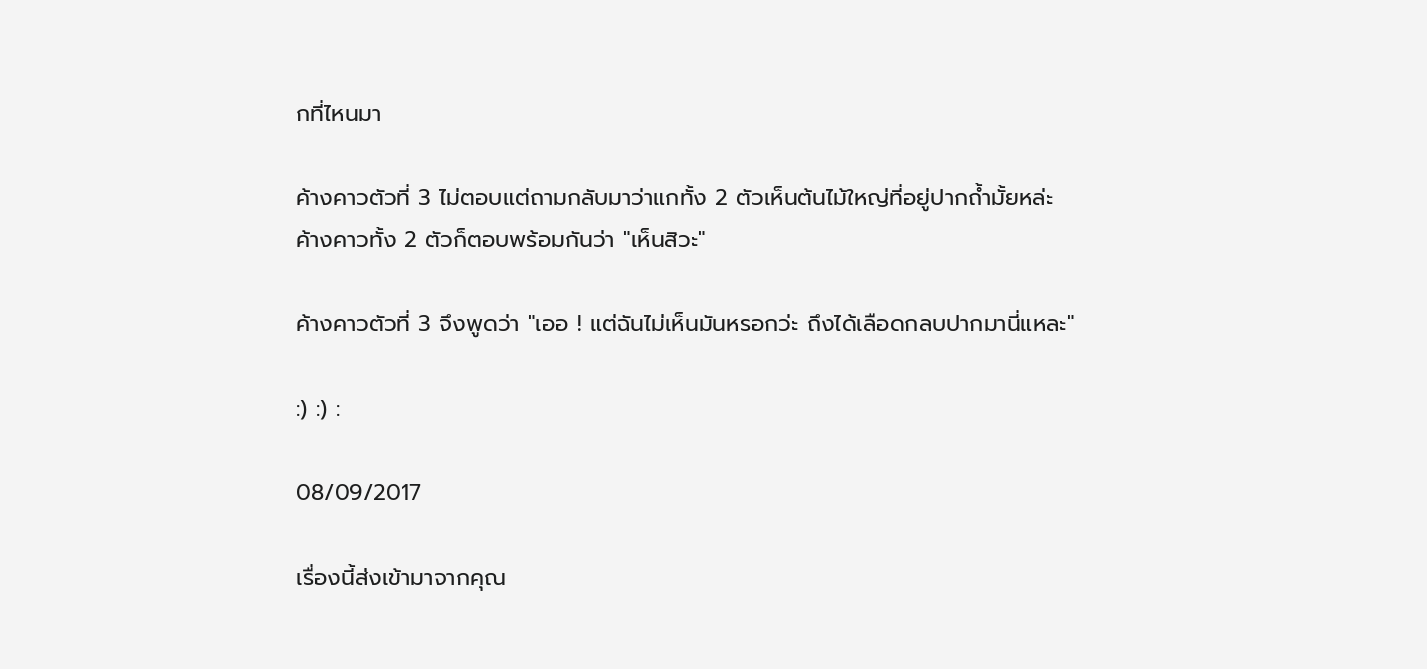กที่ไหนมา

ค้างคาวตัวที่ 3 ไม่ตอบแต่ถามกลับมาว่าแกทั้ง 2 ตัวเห็นต้นไม้ใหญ่ที่อยู่ปากถ้ำมั้ยหล่ะ
ค้างคาวทั้ง 2 ตัวก็ตอบพร้อมกันว่า "เห็นสิวะ"

ค้างคาวตัวที่ 3 จึงพูดว่า "เออ ! แต่ฉันไม่เห็นมันหรอกว่ะ ถึงได้เลือดกลบปากมานี่แหละ"

:) :) :

08/09/2017

เรื่องนี้ส่งเข้ามาจากคุณ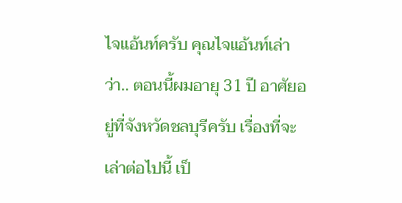ไจแอ้นท์ครับ คุณไจแอ้นท์เล่าว่า.. ตอนนี้ผมอายุ 31 ปี อาศัยอยู่ที่จังหวัดชลบุรีครับ เรื่องที่จะเล่าต่อไปนี้ เป็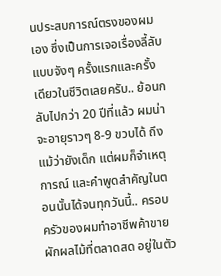นประสบการณ์ตรงของผมเอง ซึ่งเป็นการเจอเรื่องลี้ลับแบบจังๆ ครั้งแรกและครั้งเดียวในชีวิตเลยครับ.. ย้อนกลับไปกว่า 20 ปีที่แล้ว ผมน่าจะอายุราวๆ 8-9 ขวบได้ ถึงแม้ว่ายังเด็ก แต่ผมก็จำเหตุการณ์ และคำพูดสำคัญในตอนนั้นได้จนทุกวันนี้.. ครอบครัวของผมทำอาชีพค้าขายผักผลไม้ที่ตลาดสด อยู่ในตัว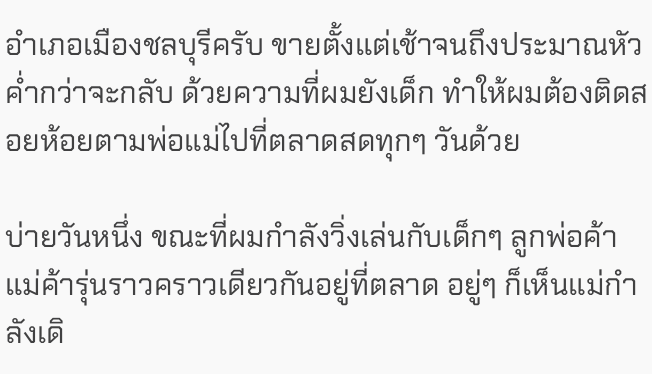อำเภอเมืองชลบุรีครับ ขายตั้งแต่เช้าจนถึงประมาณหัวค่ำกว่าจะกลับ ด้วยความที่ผมยังเด็ก ทำให้ผมต้องติดสอยห้อยตามพ่อแม่ไปที่ตลาดสดทุกๆ วันด้วย

บ่ายวันหนึ่ง ขณะที่ผมกำลังวิ่งเล่นกับเด็กๆ ลูกพ่อค้าแม่ค้ารุ่นราวคราวเดียวกันอยู่ที่ตลาด อยู่ๆ ก็เห็นแม่กำลังเดิ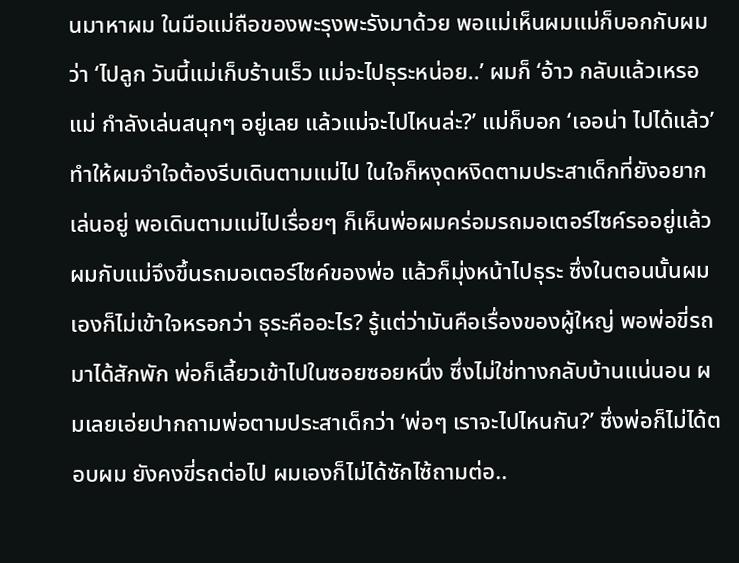นมาหาผม ในมือแม่ถือของพะรุงพะรังมาด้วย พอแม่เห็นผมแม่ก็บอกกับผมว่า ‘ไปลูก วันนี้แม่เก็บร้านเร็ว แม่จะไปธุระหน่อย..’ ผมก็ ‘อ้าว กลับแล้วเหรอแม่ กำลังเล่นสนุกๆ อยู่เลย แล้วแม่จะไปไหนล่ะ?’ แม่ก็บอก ‘เออน่า ไปได้แล้ว’ ทำให้ผมจำใจต้องรีบเดินตามแม่ไป ในใจก็หงุดหงิดตามประสาเด็กที่ยังอยากเล่นอยู่ พอเดินตามแม่ไปเรื่อยๆ ก็เห็นพ่อผมคร่อมรถมอเตอร์ไซค์รออยู่แล้ว ผมกับแม่จึงขึ้นรถมอเตอร์ไซค์ของพ่อ แล้วก็มุ่งหน้าไปธุระ ซึ่งในตอนนั้นผมเองก็ไม่เข้าใจหรอกว่า ธุระคืออะไร? รู้แต่ว่ามันคือเรื่องของผู้ใหญ่ พอพ่อขี่รถมาได้สักพัก พ่อก็เลี้ยวเข้าไปในซอยซอยหนึ่ง ซึ่งไม่ใช่ทางกลับบ้านแน่นอน ผมเลยเอ่ยปากถามพ่อตามประสาเด็กว่า ‘พ่อๆ เราจะไปไหนกัน?’ ซึ่งพ่อก็ไม่ได้ตอบผม ยังคงขี่รถต่อไป ผมเองก็ไม่ได้ซักไซ้ถามต่อ..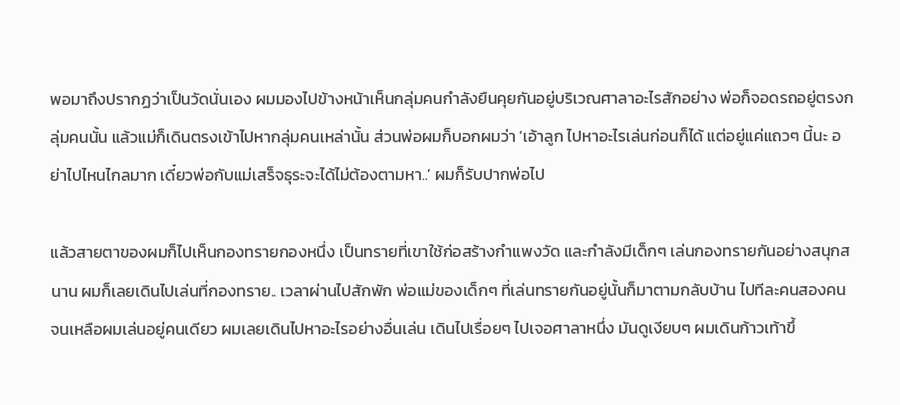พอมาถึงปรากฏว่าเป็นวัดนั่นเอง ผมมองไปข้างหน้าเห็นกลุ่มคนกำลังยืนคุยกันอยู่บริเวณศาลาอะไรสักอย่าง พ่อก็จอดรถอยู่ตรงกลุ่มคนนั้น แล้วแม่ก็เดินตรงเข้าไปหากลุ่มคนเหล่านั้น ส่วนพ่อผมก็บอกผมว่า ‘เอ้าลูก ไปหาอะไรเล่นก่อนก็ได้ แต่อยู่แค่แถวๆ นี้นะ อย่าไปไหนไกลมาก เดี๋ยวพ่อกับแม่เสร็จธุระจะได้ไม่ต้องตามหา..’ ผมก็รับปากพ่อไป

แล้วสายตาของผมก็ไปเห็นกองทรายกองหนึ่ง เป็นทรายที่เขาใช้ก่อสร้างกำแพงวัด และกำลังมีเด็กๆ เล่นกองทรายกันอย่างสนุกสนาน ผมก็เลยเดินไปเล่นที่กองทราย.. เวลาผ่านไปสักพัก พ่อแม่ของเด็กๆ ที่เล่นทรายกันอยู่นั้นก็มาตามกลับบ้าน ไปทีละคนสองคน จนเหลือผมเล่นอยู่คนเดียว ผมเลยเดินไปหาอะไรอย่างอื่นเล่น เดินไปเรื่อยๆ ไปเจอศาลาหนึ่ง มันดูเงียบๆ ผมเดินก้าวเท้าขึ้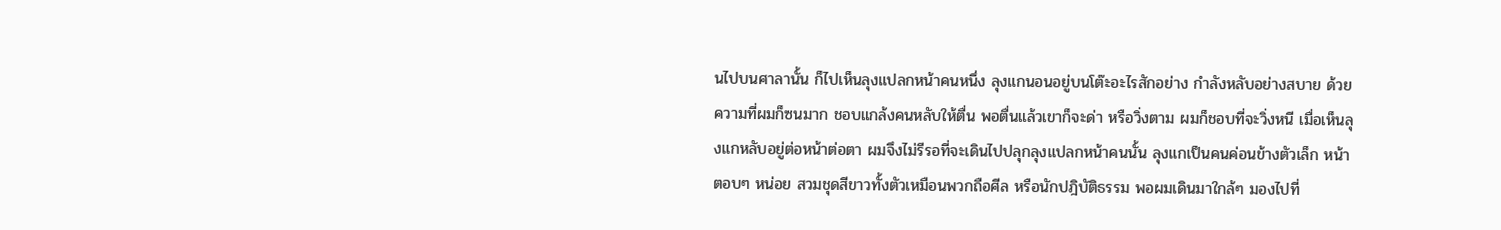นไปบนศาลานั้น ก็ไปเห็นลุงแปลกหน้าคนหนึ่ง ลุงแกนอนอยู่บนโต๊ะอะไรสักอย่าง กำลังหลับอย่างสบาย ด้วยความที่ผมก็ซนมาก ชอบแกล้งคนหลับให้ตื่น พอตื่นแล้วเขาก็จะด่า หรือวิ่งตาม ผมก็ชอบที่จะวิ่งหนี เมื่อเห็นลุงแกหลับอยู่ต่อหน้าต่อตา ผมจึงไม่รีรอที่จะเดินไปปลุกลุงแปลกหน้าคนนั้น ลุงแกเป็นคนค่อนข้างตัวเล็ก หน้าตอบๆ หน่อย สวมชุดสีขาวทั้งตัวเหมือนพวกถือศีล หรือนักปฎิบัติธรรม พอผมเดินมาใกล้ๆ มองไปที่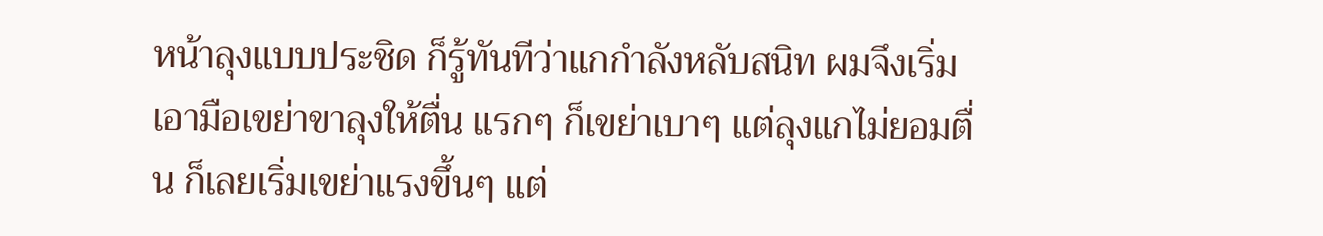หน้าลุงแบบประชิด ก็รู้ทันทีว่าแกกำลังหลับสนิท ผมจึงเริ่มเอามือเขย่าขาลุงให้ตื่น แรกๆ ก็เขย่าเบาๆ แต่ลุงแกไม่ยอมตื่น ก็เลยเริ่มเขย่าแรงขึ้นๆ แต่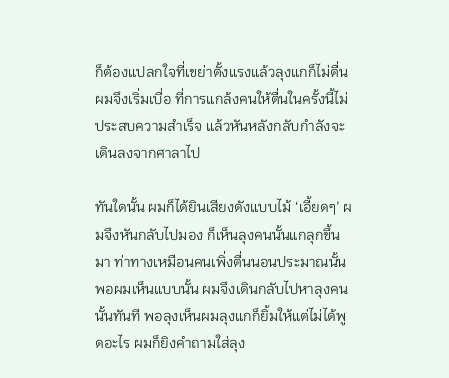ก็ต้องแปลกใจที่เขย่าตั้งแรงแล้วลุงแกก็ไม่ตื่น ผมจึงเริ่มเบื่อ ที่การแกล้งคนให้ตื่นในครั้งนี้ไม่ประสบความสำเร็จ แล้วหันหลังกลับกำลังจะเดินลงจากศาลาไป

ทันใดนั้น ผมก็ได้ยินเสียงดังแบบไม้ ‘เอี้ยดๆ’ ผมจึงหันกลับไปมอง ก็เห็นลุงคนนั้นแกลุกขึ้นมา ท่าทางเหมือนคนเพิ่งตื่นนอนประมาณนั้น พอผมเห็นแบบนั้น ผมจึงเดินกลับไปหาลุงคนนั้นทันที พอลุงเห็นผมลุงแกก็ยิ้มให้แต่ไม่ได้พูดอะไร ผมก็ยิงคำถามใส่ลุง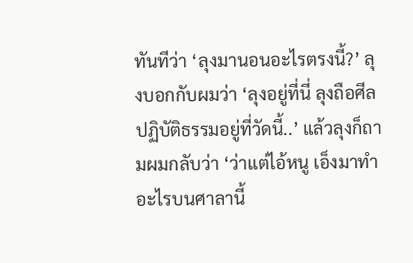ทันทีว่า ‘ลุงมานอนอะไรตรงนี้?’ ลุงบอกกับผมว่า ‘ลุงอยู่ที่นี่ ลุงถือศีลปฏิบัติธรรมอยู่ที่วัดนี้..’ แล้วลุงก็ถามผมกลับว่า ‘ว่าแต่ไอ้หนู เอ็งมาทำอะไรบนศาลานี้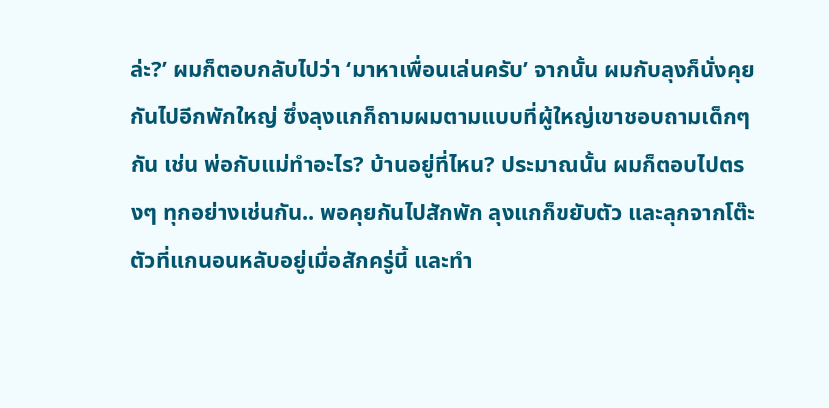ล่ะ?’ ผมก็ตอบกลับไปว่า ‘มาหาเพื่อนเล่นครับ’ จากนั้น ผมกับลุงก็นั่งคุยกันไปอีกพักใหญ่ ซึ่งลุงแกก็ถามผมตามแบบที่ผู้ใหญ่เขาชอบถามเด็กๆ กัน เช่น พ่อกับแม่ทำอะไร? บ้านอยู่ที่ไหน? ประมาณนั้น ผมก็ตอบไปตรงๆ ทุกอย่างเช่นกัน.. พอคุยกันไปสักพัก ลุงแกก็ขยับตัว และลุกจากโต๊ะตัวที่แกนอนหลับอยู่เมื่อสักครู่นี้ และทำ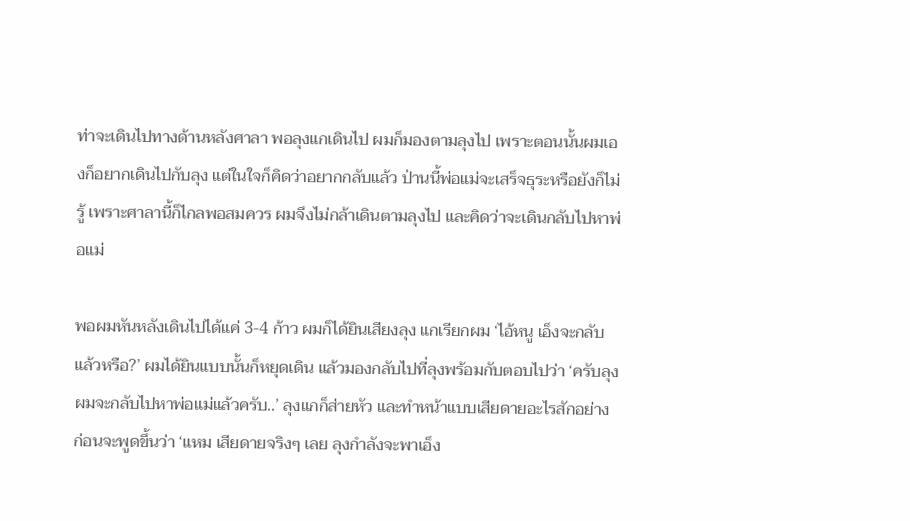ท่าจะเดินไปทางด้านหลังศาลา พอลุงแกเดินไป ผมก็มองตามลุงไป เพราะตอนนั้นผมเองก็อยากเดินไปกับลุง แต่ในใจก็คิดว่าอยากกลับแล้ว ป่านนี้พ่อแม่จะเสร็จธุระหรือยังก็ไม่รู้ เพราะศาลานี้ก็ไกลพอสมควร ผมจึงไม่กล้าเดินตามลุงไป และคิดว่าจะเดินกลับไปหาพ่อแม่

พอผมหันหลังเดินไปได้แค่ 3-4 ก้าว ผมก็ได้ยินเสียงลุง แกเรียกผม ‘ไอ้หนู เอ็งจะกลับแล้วหรือ?’ ผมได้ยินแบบนั้นก็หยุดเดิน แล้วมองกลับไปที่ลุงพร้อมกับตอบไปว่า ‘ครับลุง ผมจะกลับไปหาพ่อแม่แล้วครับ..’ ลุงแกก็ส่ายหัว และทำหน้าแบบเสียดายอะไรสักอย่าง ก่อนจะพูดขึ้นว่า ‘แหม เสียดายจริงๆ เลย ลุงกำลังจะพาเอ็ง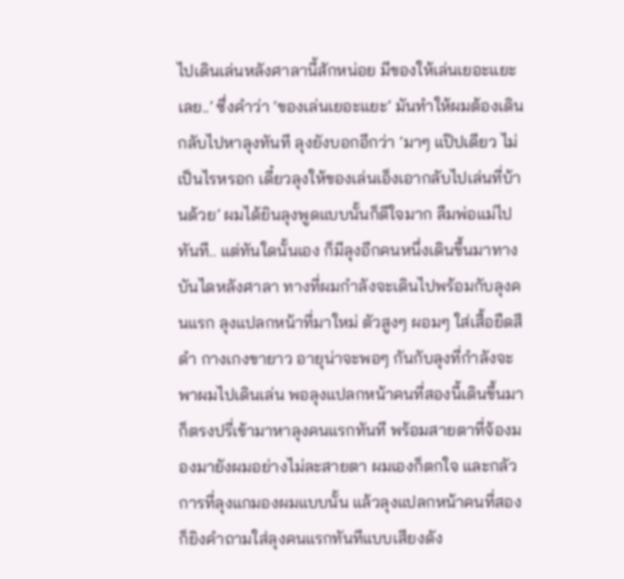ไปเดินเล่นหลังศาลานี้สักหน่อย มีของให้เล่นเยอะแยะเลย..’ ซึ่งคำว่า ‘ของเล่นเยอะแยะ’ มันทำให้ผมต้องเดินกลับไปหาลุงทันที ลุงยังบอกอีกว่า ‘มาๆ แป๊ปเดียว ไม่เป็นไรหรอก เดี๋ยวลุงให้ของเล่นเอ็งเอากลับไปเล่นที่บ้านด้วย’ ผมได้ยินลุงพูดแบบนั้นก็ดีใจมาก ลืมพ่อแม่ไปทันที.. แต่ทันใดนั้นเอง ก็มีลุงอีกคนหนึ่งเดินขึ้นมาทางบันไดหลังศาลา ทางที่ผมกำลังจะเดินไปพร้อมกับลุงคนแรก ลุงแปลกหน้าที่มาใหม่ ตัวสูงๆ ผอมๆ ใส่เสื้อยืดสีดำ กางเกงขายาว อายุน่าจะพอๆ กันกับลุงที่กำลังจะพาผมไปเดินเล่น พอลุงแปลกหน้าคนที่สองนี้เดินขึ้นมา ก็ตรงปรี่เข้ามาหาลุงคนแรกทันที พร้อมสายตาที่จ้องมองมายังผมอย่างไม่ละสายตา ผมเองก็ตกใจ และกลัวการที่ลุงแกมองผมแบบนั้น แล้วลุงแปลกหน้าคนที่สองก็ยิงคำถามใส่ลุงคนแรกทันทีแบบเสียงดัง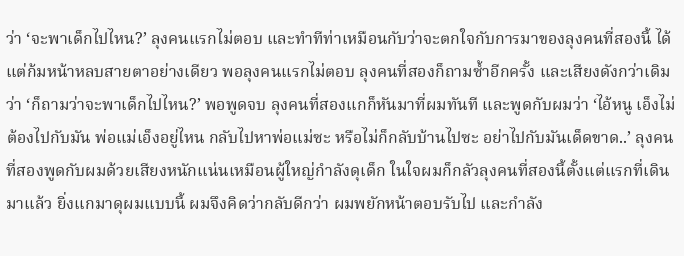ว่า ‘จะพาเด็กไปไหน?’ ลุงคนแรกไม่ตอบ และทำทีท่าเหมือนกับว่าจะตกใจกับการมาของลุงคนที่สองนี้ ได้แต่ก้มหน้าหลบสายตาอย่างเดียว พอลุงคนแรกไม่ตอบ ลุงคนที่สองก็ถามซ้ำอีกครั้ง และเสียงดังกว่าเดิมว่า ‘ก็ถามว่าจะพาเด็กไปไหน?’ พอพูดจบ ลุงคนที่สองแกก็หันมาที่ผมทันที และพูดกับผมว่า ‘ไอ้หนู เอ็งไม่ต้องไปกับมัน พ่อแม่เอ็งอยู่ไหน กลับไปหาพ่อแม่ซะ หรือไม่ก็กลับบ้านไปซะ อย่าไปกับมันเด็ดขาด..’ ลุงคนที่สองพูดกับผมด้วยเสียงหนักแน่นเหมือนผู้ใหญ่กำลังดุเด็ก ในใจผมก็กลัวลุงคนที่สองนี้ตั้งแต่แรกที่เดินมาแล้ว ยิ่งแกมาดุผมแบบนี้ ผมจึงคิดว่ากลับดีกว่า ผมพยักหน้าตอบรับไป และกำลัง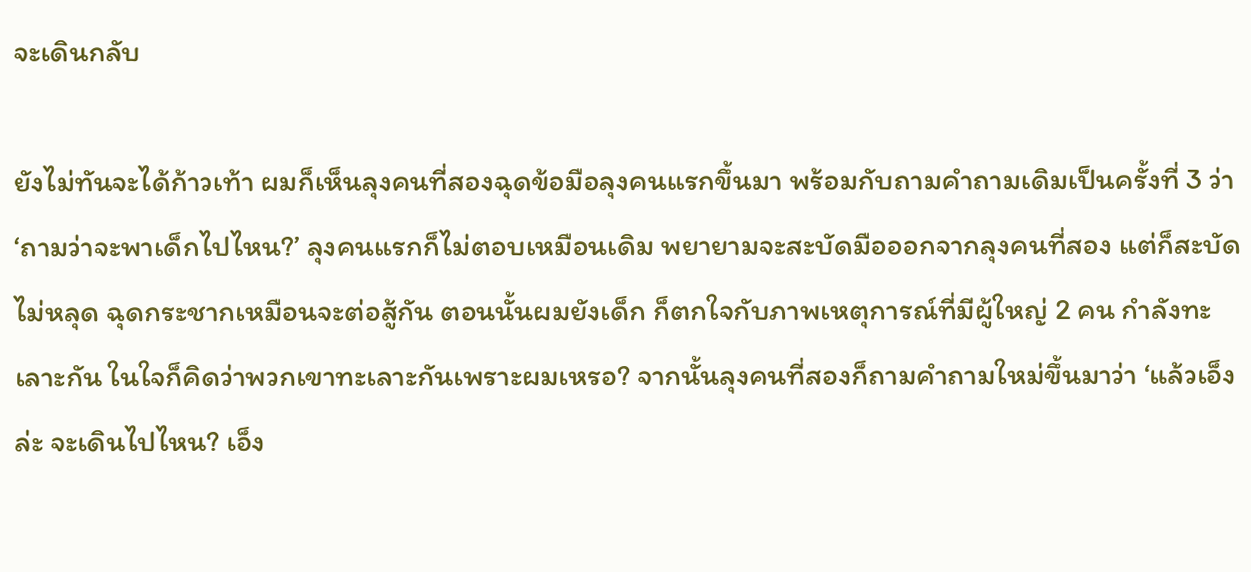จะเดินกลับ

ยังไม่ทันจะได้ก้าวเท้า ผมก็เห็นลุงคนที่สองฉุดข้อมือลุงคนแรกขึ้นมา พร้อมกับถามคำถามเดิมเป็นครั้งที่ 3 ว่า ‘ถามว่าจะพาเด็กไปไหน?’ ลุงคนแรกก็ไม่ตอบเหมือนเดิม พยายามจะสะบัดมือออกจากลุงคนที่สอง แต่ก็สะบัดไม่หลุด ฉุดกระชากเหมือนจะต่อสู้กัน ตอนนั้นผมยังเด็ก ก็ตกใจกับภาพเหตุการณ์ที่มีผู้ใหญ่ 2 คน กำลังทะเลาะกัน ในใจก็คิดว่าพวกเขาทะเลาะกันเพราะผมเหรอ? จากนั้นลุงคนที่สองก็ถามคำถามใหม่ขึ้นมาว่า ‘แล้วเอ็งล่ะ จะเดินไปไหน? เอ็ง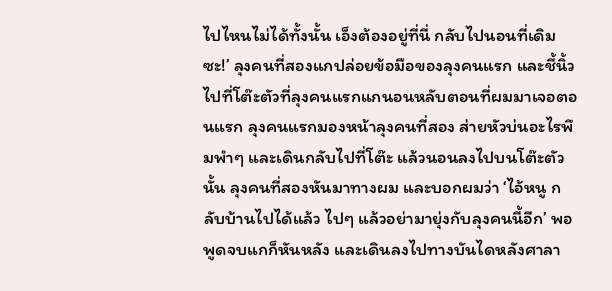ไปไหนไม่ได้ทั้งนั้น เอ็งต้องอยู่ที่นี่ กลับไปนอนที่เดิมซะ!’ ลุงคนที่สองแกปล่อยข้อมือของลุงคนแรก และชี้นิ้วไปที่โต๊ะตัวที่ลุงคนแรกแกนอนหลับตอนที่ผมมาเจอตอนแรก ลุงคนแรกมองหน้าลุงคนที่สอง ส่ายหัวบ่นอะไรพึมพำๆ และเดินกลับไปที่โต๊ะ แล้วนอนลงไปบนโต๊ะตัวนั้น ลุงคนที่สองหันมาทางผม และบอกผมว่า ‘ไอ้หนู กลับบ้านไปได้แล้ว ไปๆ แล้วอย่ามายุ่งกับลุงคนนี้อีก’ พอพูดจบแกก็หันหลัง และเดินลงไปทางบันไดหลังศาลา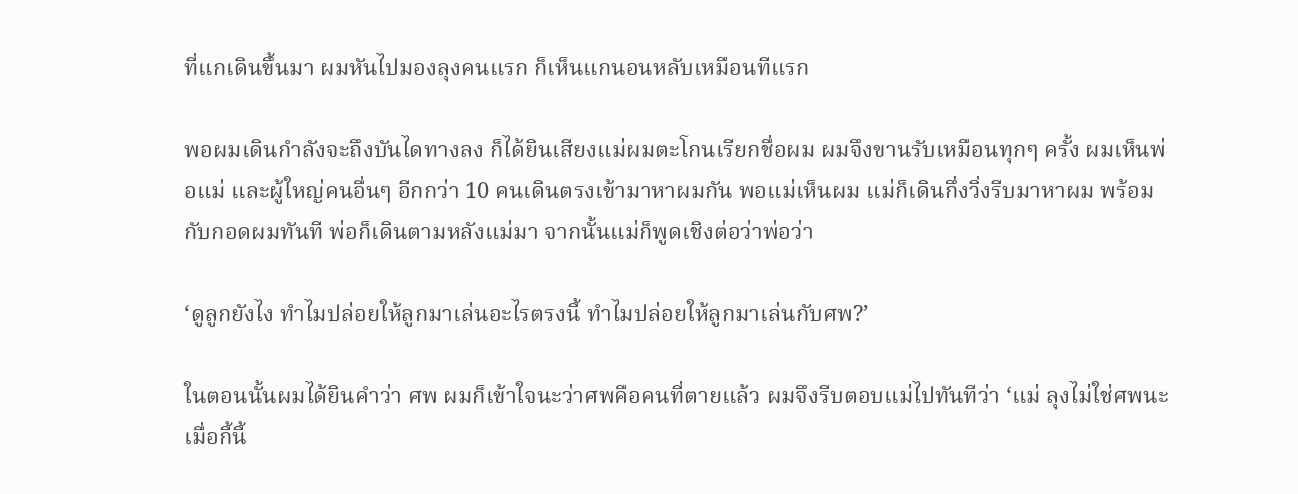ที่แกเดินขึ้นมา ผมหันไปมองลุงคนแรก ก็เห็นแกนอนหลับเหมือนทีแรก

พอผมเดินกำลังจะถึงบันไดทางลง ก็ได้ยินเสียงแม่ผมตะโกนเรียกชื่อผม ผมจึงขานรับเหมือนทุกๆ ครั้ง ผมเห็นพ่อแม่ และผู้ใหญ่คนอื่นๆ อีกกว่า 10 คนเดินตรงเข้ามาหาผมกัน พอแม่เห็นผม แม่ก็เดินกึ่งวิ่งรีบมาหาผม พร้อมกับกอดผมทันที พ่อก็เดินตามหลังแม่มา จากนั้นแม่ก็พูดเชิงต่อว่าพ่อว่า

‘ดูลูกยังไง ทำไมปล่อยให้ลูกมาเล่นอะไรตรงนี้ ทำไมปล่อยให้ลูกมาเล่นกับศพ?’

ในตอนนั้นผมได้ยินคำว่า ศพ ผมก็เข้าใจนะว่าศพคือคนที่ตายแล้ว ผมจึงรีบตอบแม่ไปทันทีว่า ‘แม่ ลุงไม่ใช่ศพนะ เมื่อกี้นี้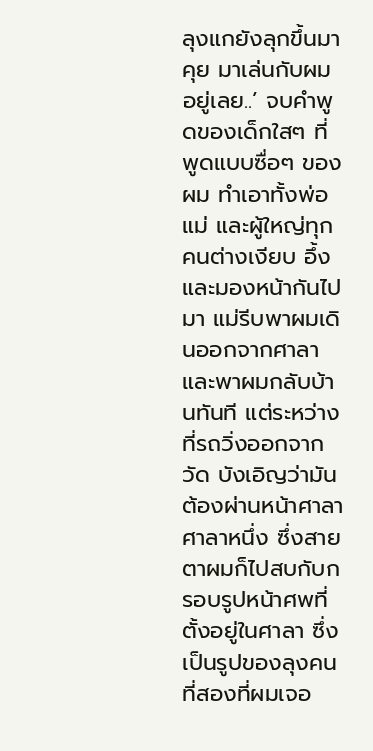ลุงแกยังลุกขึ้นมาคุย มาเล่นกับผมอยู่เลย..’ จบคำพูดของเด็กใสๆ ที่พูดแบบซื่อๆ ของผม ทำเอาทั้งพ่อแม่ และผู้ใหญ่ทุกคนต่างเงียบ อึ้ง และมองหน้ากันไปมา แม่รีบพาผมเดินออกจากศาลา และพาผมกลับบ้านทันที แต่ระหว่างที่รถวิ่งออกจากวัด บังเอิญว่ามันต้องผ่านหน้าศาลาศาลาหนึ่ง ซึ่งสายตาผมก็ไปสบกับกรอบรูปหน้าศพที่ตั้งอยู่ในศาลา ซึ่งเป็นรูปของลุงคนที่สองที่ผมเจอ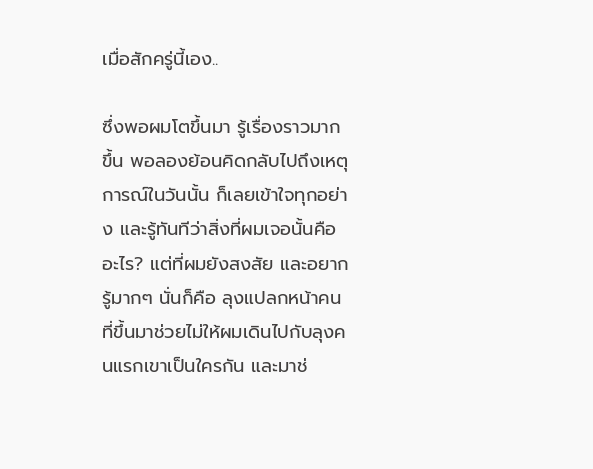เมื่อสักครู่นี้เอง..

ซึ่งพอผมโตขึ้นมา รู้เรื่องราวมากขึ้น พอลองย้อนคิดกลับไปถึงเหตุการณ์ในวันนั้น ก็เลยเข้าใจทุกอย่าง และรู้ทันทีว่าสิ่งที่ผมเจอนั้นคืออะไร? แต่ที่ผมยังสงสัย และอยากรู้มากๆ นั่นก็คือ ลุงแปลกหน้าคนที่ขึ้นมาช่วยไม่ให้ผมเดินไปกับลุงคนแรกเขาเป็นใครกัน และมาช่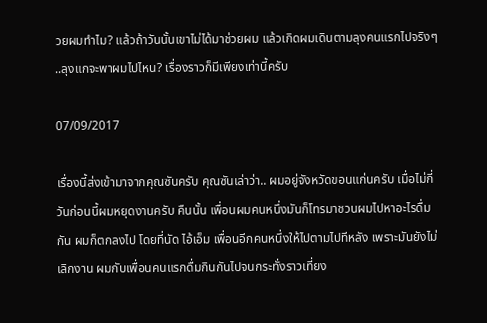วยผมทำไม? แล้วถ้าวันนั้นเขาไม่ได้มาช่วยผม แล้วเกิดผมเดินตามลุงคนแรกไปจริงๆ ..ลุงแกจะพาผมไปไหน? เรื่องราวก็มีเพียงเท่านี้ครับ

07/09/2017

เรื่องนี้ส่งเข้ามาจากคุณซันครับ คุณซันเล่าว่า.. ผมอยู่จังหวัดขอนแก่นครับ เมื่อไม่กี่วันก่อนนี้ผมหยุดงานครับ คืนนั้น เพื่อนผมคนหนึ่งมันก็โทรมาชวนผมไปหาอะไรดื่มกัน ผมก็ตกลงไป โดยที่นัด ไอ้เอ็ม เพื่อนอีกคนหนึ่งให้ไปตามไปทีหลัง เพราะมันยังไม่เลิกงาน ผมกับเพื่อนคนแรกดื่มกินกันไปจนกระทั่งราวเที่ยง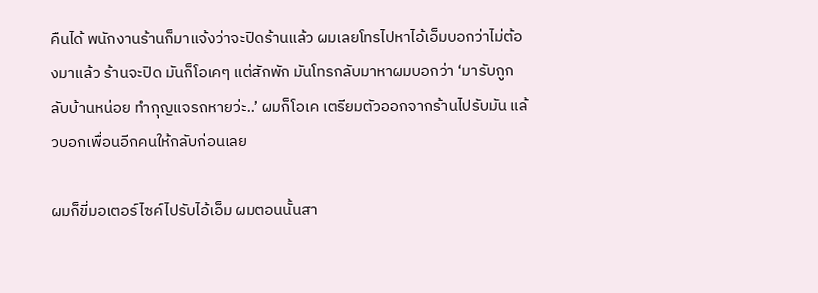คืนได้ พนักงานร้านก็มาแจ้งว่าจะปิดร้านแล้ว ผมเลยโทรไปหาไอ้เอ็มบอกว่าไม่ต้องมาแล้ว ร้านจะปิด มันก็โอเคๆ แต่สักพัก มันโทรกลับมาหาผมบอกว่า ‘มารับกูกลับบ้านหน่อย ทำกุญแจรถหายว่ะ..’ ผมก็โอเค เตรียมตัวออกจากร้านไปรับมัน แล้วบอกเพื่อนอีกคนให้กลับก่อนเลย

ผมก็ขี่มอเตอร์ไซค์ไปรับไอ้เอ็ม ผมตอนนั้นสา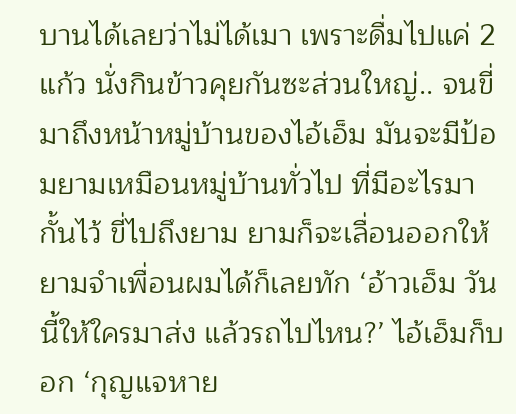บานได้เลยว่าไม่ได้เมา เพราะดื่มไปแค่ 2 แก้ว นั่งกินข้าวคุยกันซะส่วนใหญ่.. จนขี่มาถึงหน้าหมู่บ้านของไอ้เอ็ม มันจะมีป้อมยามเหมือนหมู่บ้านทั่วไป ที่มีอะไรมากั้นไว้ ขี่ไปถึงยาม ยามก็จะเลื่อนออกให้ ยามจำเพื่อนผมได้ก็เลยทัก ‘อ้าวเอ็ม วันนี้ให้ใครมาส่ง แล้วรถไปไหน?’ ไอ้เอ็มก็บอก ‘กุญแจหาย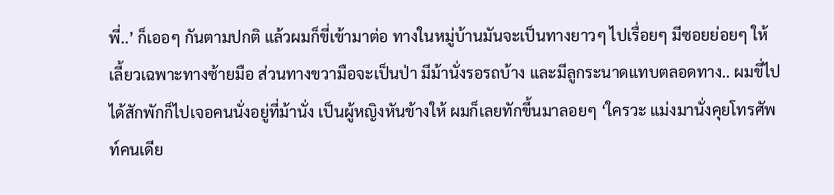พี่..’ ก็เออๆ กันตามปกติ แล้วผมก็ขี่เข้ามาต่อ ทางในหมู่บ้านมันจะเป็นทางยาวๆ ไปเรื่อยๆ มีซอยย่อยๆ ให้เลี้ยวเฉพาะทางซ้ายมือ ส่วนทางขวามือจะเป็นป่า มีม้านั่งรอรถบ้าง และมีลูกระนาดแทบตลอดทาง.. ผมขี่ไปได้สักพักก็ไปเจอคนนั่งอยู่ที่ม้านั่ง เป็นผู้หญิงหันข้างให้ ผมก็เลยทักขี้นมาลอยๆ ‘ใครวะ แม่งมานั่งคุยโทรศัพท์คนเดีย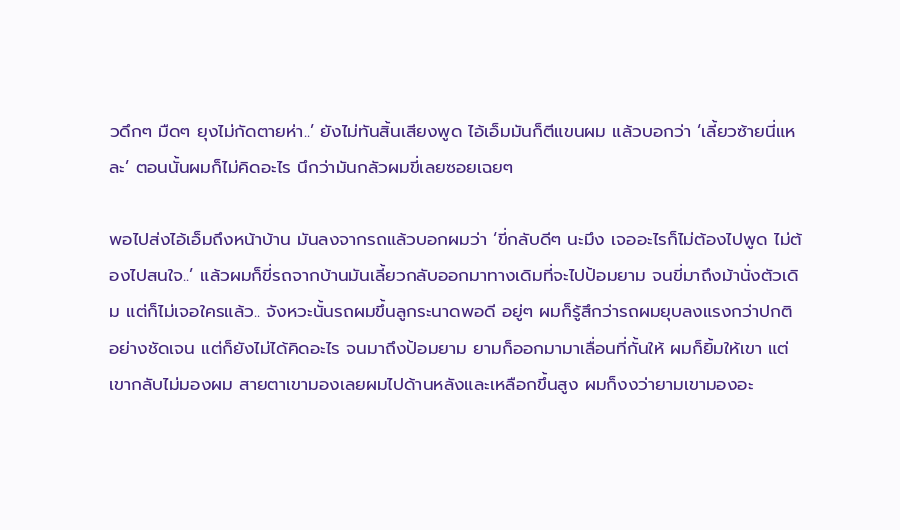วดึกๆ มืดๆ ยุงไม่กัดตายห่า..’ ยังไม่ทันสิ้นเสียงพูด ไอ้เอ็มมันก็ตีแขนผม แล้วบอกว่า ‘เลี้ยวซ้ายนี่แหละ’ ตอนนั้นผมก็ไม่คิดอะไร นึกว่ามันกลัวผมขี่เลยซอยเฉยๆ

พอไปส่งไอ้เอ็มถึงหน้าบ้าน มันลงจากรถแล้วบอกผมว่า ‘ขี่กลับดีๆ นะมึง เจออะไรก็ไม่ต้องไปพูด ไม่ต้องไปสนใจ..’ แล้วผมก็ขี่รถจากบ้านมันเลี้ยวกลับออกมาทางเดิมที่จะไปป้อมยาม จนขี่มาถึงม้านั่งตัวเดิม แต่ก็ไม่เจอใครแล้ว.. จังหวะนั้นรถผมขึ้นลูกระนาดพอดี อยู่ๆ ผมก็รู้สึกว่ารถผมยุบลงแรงกว่าปกติอย่างชัดเจน แต่ก็ยังไม่ได้คิดอะไร จนมาถึงป้อมยาม ยามก็ออกมามาเลื่อนที่กั้นให้ ผมก็ยิ้มให้เขา แต่เขากลับไม่มองผม สายตาเขามองเลยผมไปด้านหลังและเหลือกขึ้นสูง ผมก็งงว่ายามเขามองอะ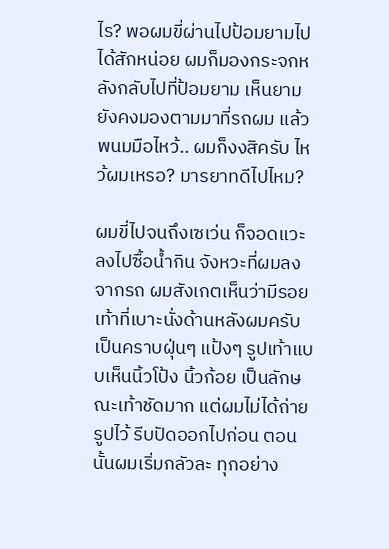ไร? พอผมขี่ผ่านไปป้อมยามไปได้สักหน่อย ผมก็มองกระจกหลังกลับไปที่ป้อมยาม เห็นยามยังคงมองตามมาที่รถผม แล้วพนมมือไหว้.. ผมก็งงสิครับ ไหว้ผมเหรอ? มารยาทดีไปไหม?

ผมขี่ไปจนถึงเซเว่น ก็จอดแวะลงไปซื้อน้ำกิน จังหวะที่ผมลงจากรถ ผมสังเกตเห็นว่ามีรอยเท้าที่เบาะนั่งด้านหลังผมครับ เป็นคราบฝุ่นๆ แป้งๆ รูปเท้าแบบเห็นนิ้วโป้ง นิ้วก้อย เป็นลักษณะเท้าชัดมาก แต่ผมไม่ได้ถ่ายรูปไว้ รีบปัดออกไปก่อน ตอนนั้นผมเริ่มกลัวละ ทุกอย่าง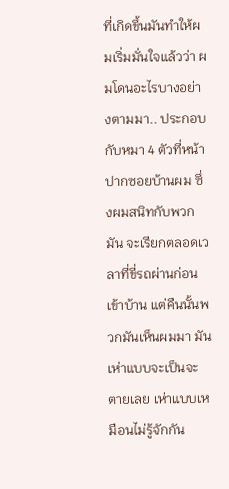ที่เกิดขึ้นมันทำให้ผมเริ่มมั่นใจแล้วว่า ผมโดนอะไรบางอย่างตามมา.. ประกอบกับหมา 4 ตัวที่หน้าปากซอยบ้านผม ซึ่งผมสนิทกับพวกมัน จะเรียกตลอดเวลาที่ขี่รถผ่านก่อนเข้าบ้าน แต่คืนนั้นพวกมันเห็นผมมา มันเห่าแบบจะเป็นจะตายเลย เห่าแบบเหมือนไม่รู้จักกัน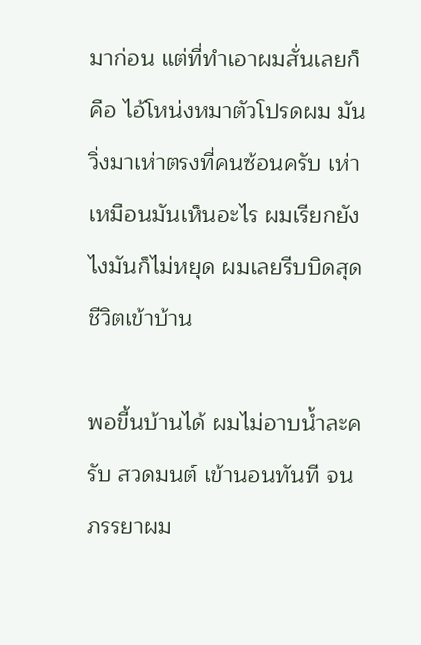มาก่อน แต่ที่ทำเอาผมสั่นเลยก็คือ ไอ้โหน่งหมาตัวโปรดผม มันวิ่งมาเห่าตรงที่คนซ้อนครับ เห่าเหมือนมันเห็นอะไร ผมเรียกยังไงมันก็ไม่หยุด ผมเลยรีบบิดสุดชีวิตเข้าบ้าน

พอขี้นบ้านได้ ผมไม่อาบน้ำละครับ สวดมนต์ เข้านอนทันที จนภรรยาผม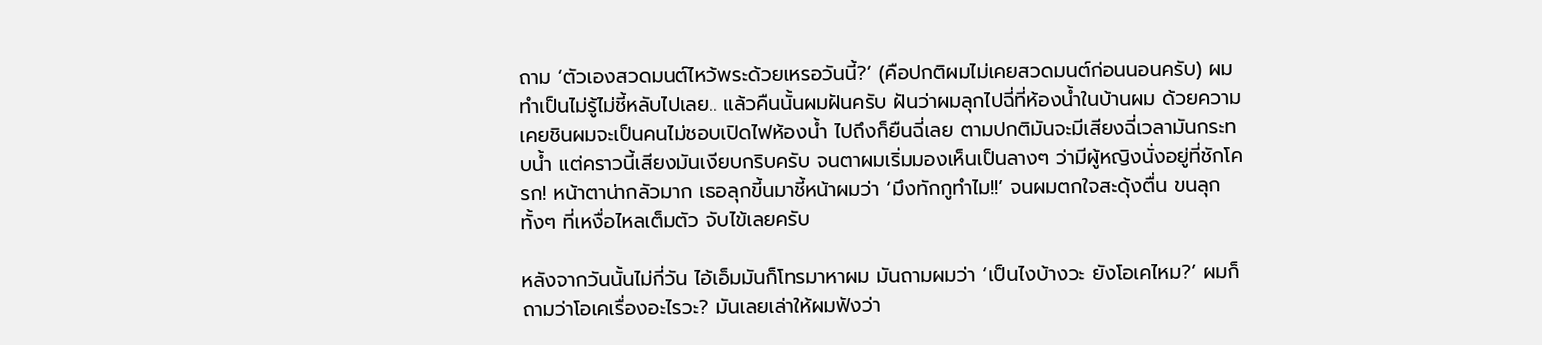ถาม ‘ตัวเองสวดมนต์ไหว้พระด้วยเหรอวันนี้?’ (คือปกติผมไม่เคยสวดมนต์ก่อนนอนครับ) ผมทำเป็นไม่รู้ไม่ชี้หลับไปเลย.. แล้วคืนนั้นผมฝันครับ ฝันว่าผมลุกไปฉี่ที่ห้องน้ำในบ้านผม ด้วยความเคยชินผมจะเป็นคนไม่ชอบเปิดไฟห้องน้ำ ไปถึงก็ยืนฉี่เลย ตามปกติมันจะมีเสียงฉี่เวลามันกระทบน้ำ แต่คราวนี้เสียงมันเงียบกริบครับ จนตาผมเริ่มมองเห็นเป็นลางๆ ว่ามีผู้หญิงนั่งอยู่ที่ชักโครก! หน้าตาน่ากลัวมาก เธอลุกขี้นมาชี้หน้าผมว่า ‘มึงทักกูทำไม!!’ จนผมตกใจสะดุ้งตื่น ขนลุกทั้งๆ ที่เหงื่อไหลเต็มตัว จับไข้เลยครับ

หลังจากวันนั้นไม่กี่วัน ไอ้เอ็มมันก็โทรมาหาผม มันถามผมว่า ‘เป็นไงบ้างวะ ยังโอเคไหม?’ ผมก็ถามว่าโอเคเรื่องอะไรวะ? มันเลยเล่าให้ผมฟังว่า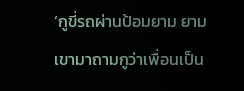‘กูขี่รถผ่านป้อมยาม ยามเขามาถามกูว่าเพื่อนเป็น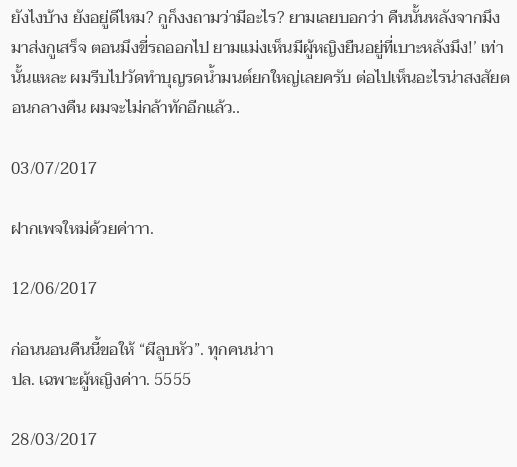ยังไงบ้าง ยังอยู่ดีไหม? กูก็งงถามว่ามีอะไร? ยามเลยบอกว่า คืนนั้นหลังจากมึงมาส่งกูเสร็จ ตอนมึงขี่รถออกไป ยามแม่งเห็นมีผู้หญิงยืนอยู่ที่เบาะหลังมึง!’ เท่านั้นแหละ ผมรีบไปวัดทำบุญรดน้ำมนต์ยกใหญ่เลยครับ ต่อไปเห็นอะไรน่าสงสัยตอนกลางคืน ผมจะไม่กล้าทักอีกแล้ว..

03/07/2017

ฝากเพจใหม่ด้วยค่าาา.

12/06/2017

ก่อนนอนคืนนี้ขอให้ “ผีลูบหัว”. ทุกคนน่าา
ปล. เฉพาะผู้หญิงค่าา. 5555

28/03/2017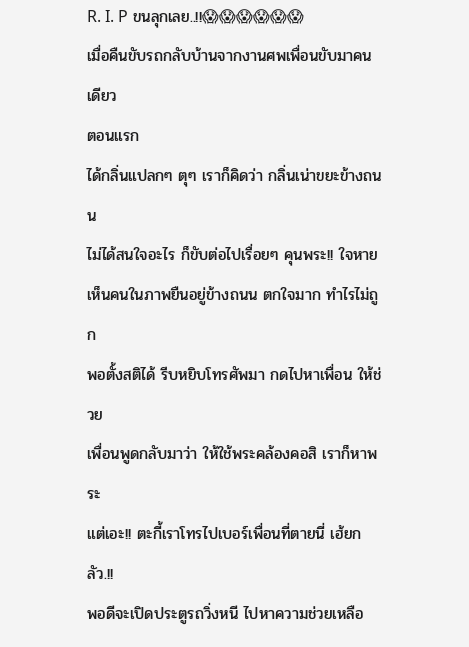R. I. P ขนลุกเลย..!!😱😱😱😱😱😱
เมื่อคืนขับรถกลับบ้านจากงานศพเพื่อนขับมาคนเดียว
ตอนแรก
ได้กลิ่นแปลกๆ ตุๆ เราก็คิดว่า กลิ่นเน่าขยะข้างถนน
ไม่ได้สนใจอะไร ก็ขับต่อไปเรื่อยๆ คุนพระ!! ใจหาย
เห็นคนในภาพยืนอยู่ข้างถนน ตกใจมาก ทำไรไม่ถูก
พอตั้งสติได้ รีบหยิบโทรศัพมา กดไปหาเพื่อน ให้ช่วย
เพื่อนพูดกลับมาว่า ให้ใช้พระคล้องคอสิ เราก็หาพระ
แต่เอะ!! ตะกี้เราโทรไปเบอร์เพื่อนที่ตายนี่ เฮ้ยกลัว.!!
พอดีจะเปิดประตูรถวิ่งหนี ไปหาความช่วยเหลือ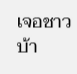เจอชาวบ้า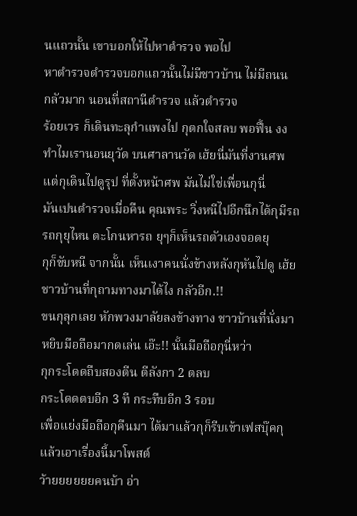นแถวนั้น เขาบอกให้ไปหาตำรวจ พอไป
หาตำรวจตำรวจบอกแถวนั้นไม่มีชาวบ้าน ไม่มีถนน
กลัวมาก นอนที่สถานีตำรวจ แล้วตำรวจ
ร้อยเวร ก็เดินทะลุกำแพงไป กุตกใจสลบ พอฟื้น งง
ทำไมเรานอนยุวัด บนศาลานวัด เฮ้ยนี่มันที่งานศพ
แต่กุเดินไปดูรุป ที่ตั้งหน้าศพ มันไม่ใช่เพื่อนกุนี่
มันเปนตำรวจเมื่อคืน คุณพระ วิ่งหนีไปอีกนึกได้กุมีรถ
รถกุยุไหน ตะโกนหารถ ยุๆก็เห็นรถตัวเองจอดยุ
กุก็ขับหนี จากนั้น เห็นเงาคนนั่งข้างหลังกุหันไปดู เฮ้ย
ชาวบ้านที่กุถามทางมาได้ไง กลัวอีก.!!
ขนกุลุกเลย หักพวงมาลัยลงข้างทาง ชาวบ้านที่นั่งมา
หยิบมือถือมากดเล่น เอ๊ะ!! นั้นมือถือกุนี่หว่า
กุกระโดดถืบสองตีน ตีลังกา 2 ตลบ
กระโดดตบอีก 3 ที กระทืบอีก 3 รอบ
เพื่อแย่งมือถือกุคืนมา ได้มาแล้วกุก็รีบเข้าเฟสบุ๊คกุ
แล้วเอาเรื่องนี้มาโพสต์
ว้ายยยยยยคนบ้า อ่า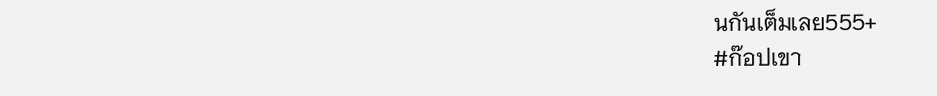นกันเต็มเลย555+
#ก๊อปเขา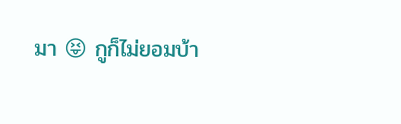มา 😝 กูก็ไม่ยอมบ้า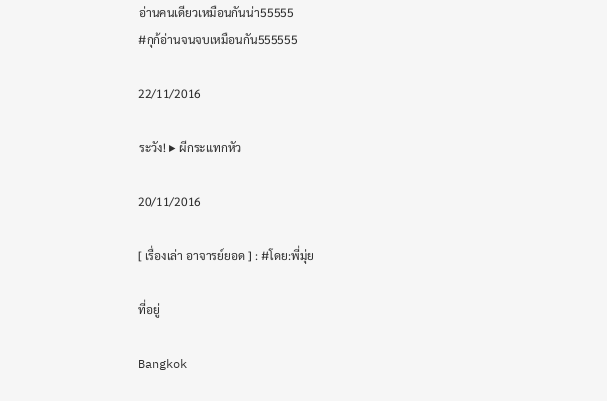อ่านคนเดียวเหมือนกันน่า55555
#กุก้อ่านจนจบเหมือนกัน555555

22/11/2016

ระวัง! ▶ ผีกระแทกหัว

20/11/2016

[ เรื่องเล่า อาจารย์ยอด ] : #โดย:พี่มุ่ย

ที่อยู่

Bangkok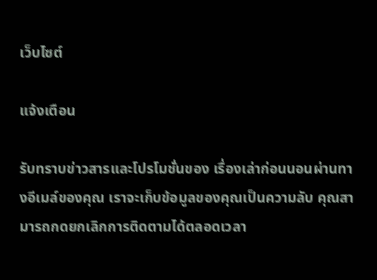เว็บไซต์

แจ้งเตือน

รับทราบข่าวสารและโปรโมชั่นของ เรื่องเล่าก่อนนอนผ่านทางอีเมล์ของคุณ เราจะเก็บข้อมูลของคุณเป็นความลับ คุณสามารถกดยกเลิกการติดตามได้ตลอดเวลา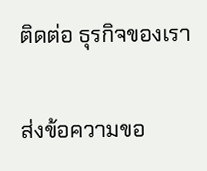ติดต่อ ธุรกิจของเรา

ส่งข้อความขอ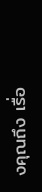งคุณถึง เรื่อ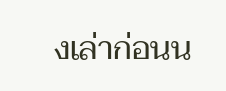งเล่าก่อนน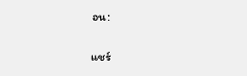อน:

แชร์